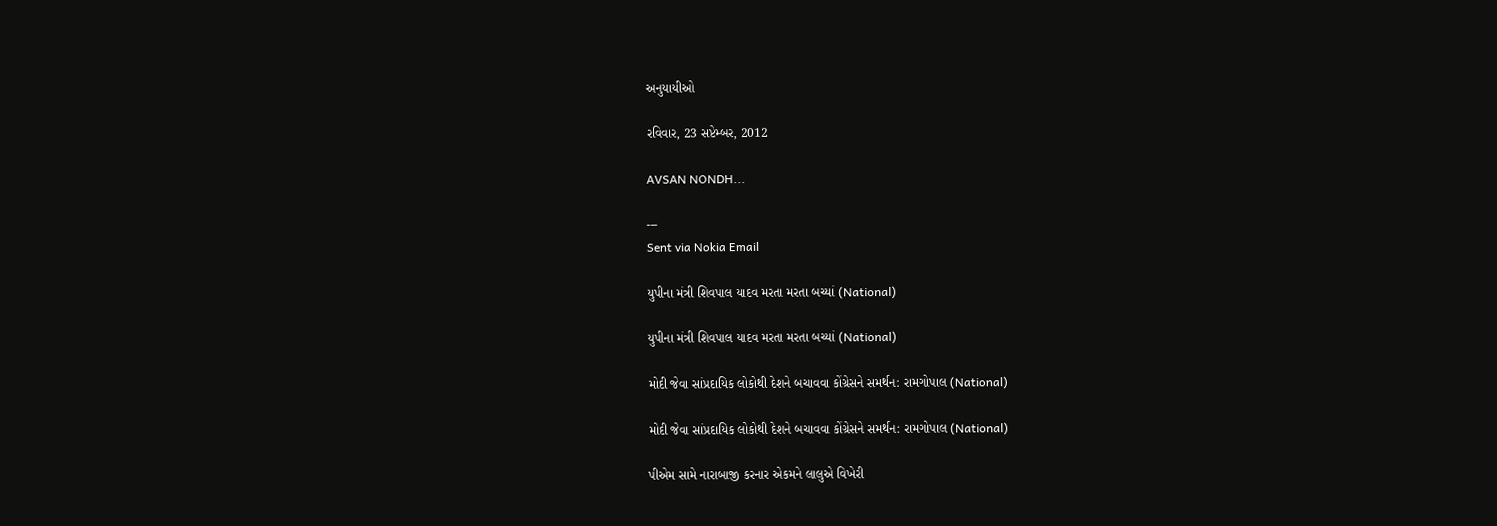અનુયાયીઓ

રવિવાર, 23 સપ્ટેમ્બર, 2012

AVSAN NONDH...

---
Sent via Nokia Email

યુપીના મંત્રી શિવપાલ યાદવ મરતા મરતા બચ્યાં (National)

યુપીના મંત્રી શિવપાલ યાદવ મરતા મરતા બચ્યાં (National)

મોદી જેવા સાંપ્રદાયિક લોકોથી દેશને બચાવવા કોંગ્રેસને સમર્થન: રામગોપાલ (National)

મોદી જેવા સાંપ્રદાયિક લોકોથી દેશને બચાવવા કોંગ્રેસને સમર્થન: રામગોપાલ (National)

પીએમ સામે નારાબાજી કરનાર એકમને લાલુએ વિખેરી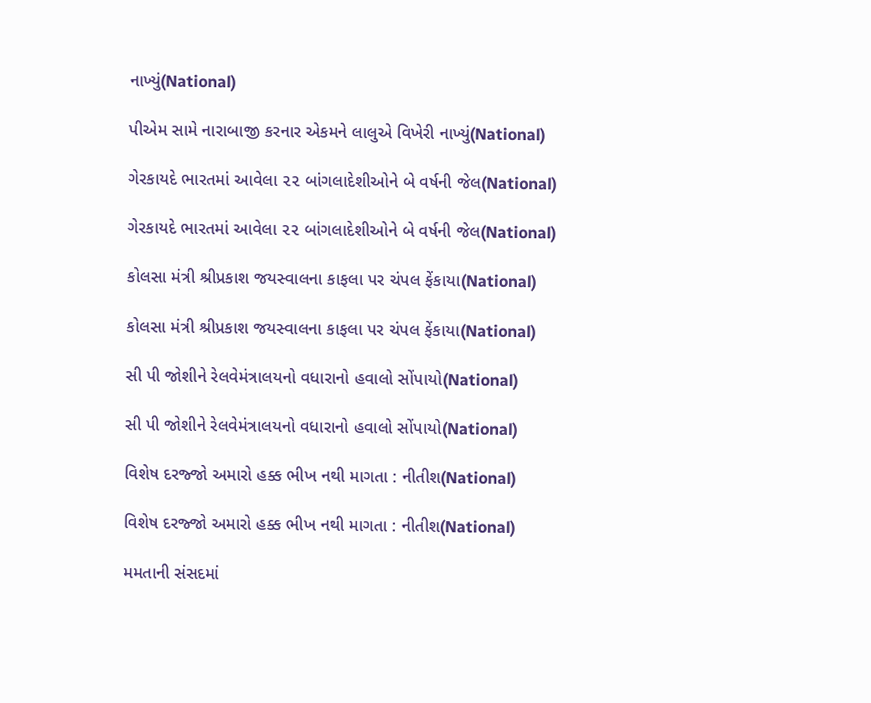નાખ્યું(National)

પીએમ સામે નારાબાજી કરનાર એકમને લાલુએ વિખેરી નાખ્યું(National)

ગેરકાયદે ભારતમાં આવેલા ૨૨ બાંગલાદેશીઓને બે વર્ષની જેલ(National)

ગેરકાયદે ભારતમાં આવેલા ૨૨ બાંગલાદેશીઓને બે વર્ષની જેલ(National)

કોલસા મંત્રી શ્રીપ્રકાશ જયસ્વાલના કાફલા પર ચંપલ ફેંકાયા(National)

કોલસા મંત્રી શ્રીપ્રકાશ જયસ્વાલના કાફલા પર ચંપલ ફેંકાયા(National)

સી પી જોશીને રેલવેમંત્રાલયનો વધારાનો હવાલો સોંપાયો(National)

સી પી જોશીને રેલવેમંત્રાલયનો વધારાનો હવાલો સોંપાયો(National)

વિશેષ દરજ્જો અમારો હક્ક ભીખ નથી માગતા : નીતીશ(National)

વિશેષ દરજ્જો અમારો હક્ક ભીખ નથી માગતા : નીતીશ(National)

મમતાની સંસદમાં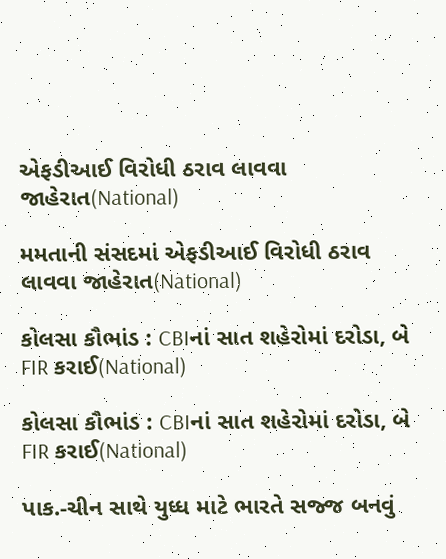એફડીઆઈ વિરોધી ઠરાવ લાવવા જાહેરાત(National)

મમતાની સંસદમાં એફડીઆઈ વિરોધી ઠરાવ લાવવા જાહેરાત(National)

કોલસા કૌભાંડ : CBIનાં સાત શહેરોમાં દરોડા, બે FIR કરાઈ(National)

કોલસા કૌભાંડ : CBIનાં સાત શહેરોમાં દરોડા, બે FIR કરાઈ(National)

પાક.-ચીન સાથે યુધ્ધ માટે ભારતે સજ્જ બનવું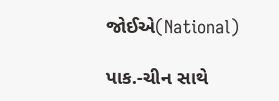જોઈએ(National)

પાક.-ચીન સાથે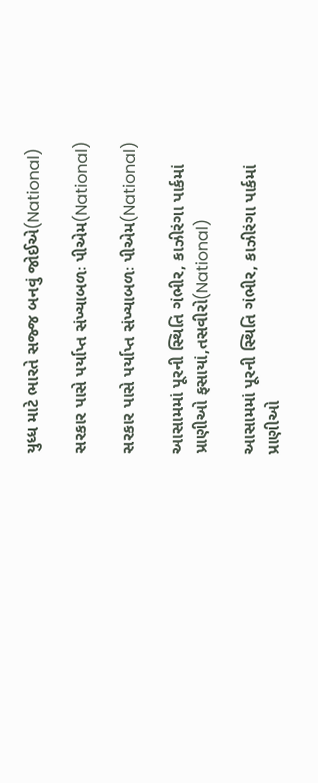યુધ્ધ માટે ભારતે સજ્જ બનવું જોઈએ(National)

સરકાર પાસે પર્યાપ્ત સંખ્યાબળઃ પીએમ(National)

સરકાર પાસે પર્યાપ્ત સંખ્યાબળઃ પીએમ(National)

આસામમાં પૂરની સ્થિતિ ગંભીર, કાઝીરંગા પાર્કમાં પ્રાણીઓ ફસાયાં,તસવીરો(National)

આસામમાં પૂરની સ્થિતિ ગંભીર, કાઝીરંગા પાર્કમાં પ્રાણીઓ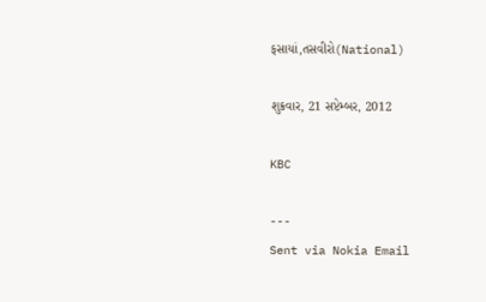ફસાયાં,તસવીરો(National)

શુક્રવાર, 21 સપ્ટેમ્બર, 2012

KBC

---
Sent via Nokia Email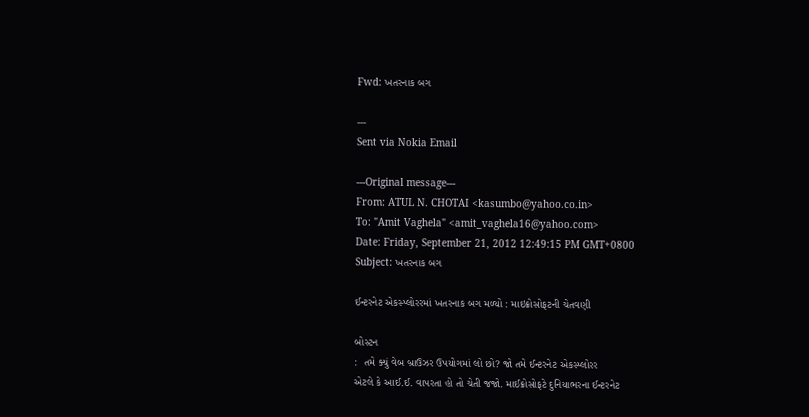Fwd: ખતરનાક બગ

---
Sent via Nokia Email

---Original message---
From: ATUL N. CHOTAI <kasumbo@yahoo.co.in>
To: "Amit Vaghela" <amit_vaghela16@yahoo.com>
Date: Friday, September 21, 2012 12:49:15 PM GMT+0800
Subject: ખતરનાક બગ

ઈન્ટરનેટ એકસ્પ્લોરરમાં ખતરનાક બગ મળ્યો : માઇક્રોસોફટની ચેતવણી

બોસ્ટન
:  તમે ક્યું વેબ બ્રાઉઝર ઉપયોગમાં લો છો? જો તમે ઈન્ટરનેટ એકસ્પ્લોરર
એટલે કે આઈ.ઈ. વાપરતા હો તો ચેતી જજો. માઈક્રોસોફટે દુનિયાભરના ઈન્ટરનેટ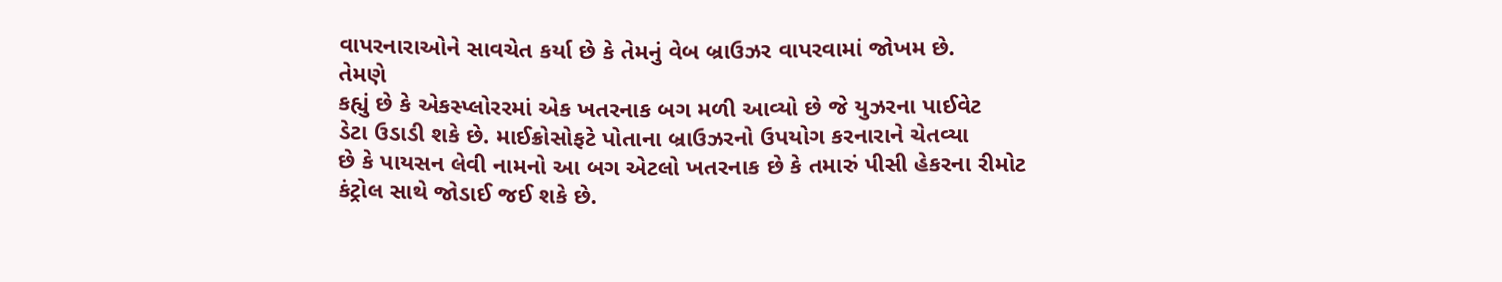વાપરનારાઓને સાવચેત કર્યા છે કે તેમનું વેબ બ્રાઉઝર વાપરવામાં જોખમ છે.
તેમણે
કહ્યું છે કે એકસ્પ્લોરરમાં એક ખતરનાક બગ મળી આવ્યો છે જે યુઝરના પાઈવેટ
ડેટા ઉડાડી શકે છે. માઈક્રોસોફટે પોતાના બ્રાઉઝરનો ઉપયોગ કરનારાને ચેતવ્યા
છે કે પાયસન લેવી નામનો આ બગ એટલો ખતરનાક છે કે તમારું પીસી હેકરના રીમોટ
કંટ્રોલ સાથે જોડાઈ જઈ શકે છે.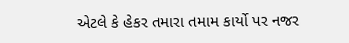એટલે કે હેકર તમારા તમામ કાર્યો પર નજર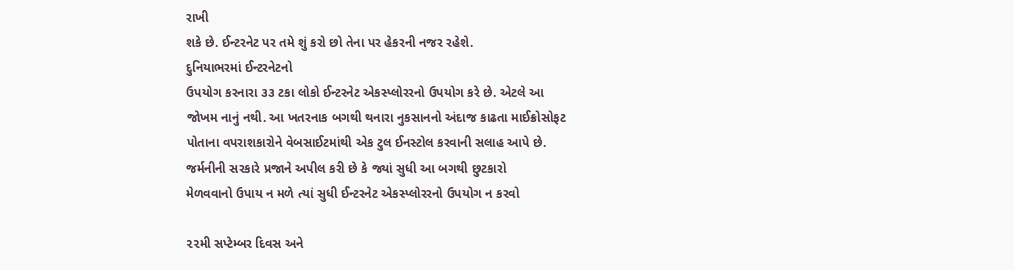રાખી
શકે છે. ઈન્ટરનેટ પર તમે શું કરો છો તેના પર હેકરની નજર રહેશે.
દુનિયાભરમાં ઈન્ટરનેટનો
ઉપયોગ કરનારા ૩૩ ટકા લોકો ઈન્ટરનેટ એકસ્પ્લોરરનો ઉપયોગ કરે છે. એટલે આ
જોખમ નાનું નથી. આ ખતરનાક બગથી થનારા નુકસાનનો અંદાજ કાઢતા માઈક્રોસોફટ
પોતાના વપરાશકારોને વેબસાઈટમાંથી એક ટુલ ઈનસ્ટોલ કરવાની સલાહ આપે છે.
જર્મનીની સરકારે પ્રજાને અપીલ કરી છે કે જ્યાં સુધી આ બગથી છુટકારો
મેળવવાનો ઉપાય ન મળે ત્યાં સુધી ઈન્ટરનેટ એકસ્પ્લોરરનો ઉપયોગ ન કરવો

૨૨મી સપ્ટેમ્બર દિવસ અને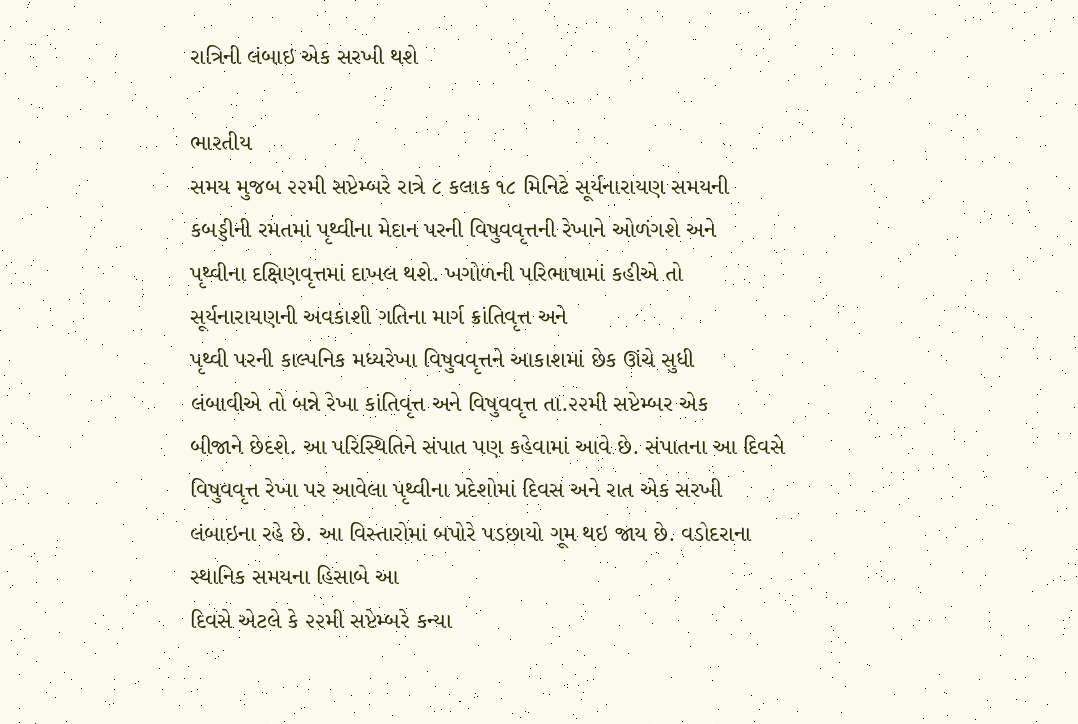રાત્રિની લંબાઇ એક સરખી થશે

ભારતીય
સમય મુજબ ૨૨મી સપ્ટેમ્બરે રાત્રે ૮ કલાક ૧૮ મિનિટે સૂર્યનારાયણ સમયની
કબડ્ડીની રમતમાં પૃથ્વીના મેદાન પરની વિષુવવૃત્તની રેખાને ઓળંગશે અને
પૃથ્વીના દક્ષિણવૃત્તમાં દાખલ થશે. ખગોળની પરિભાષામાં કહીએ તો
સૂર્યનારાયણની અવકાશી ગતિના માર્ગ ક્રાંતિવૃત્ત અને
પૃથ્વી પરની કાલ્પનિક મધ્યરેખા વિષુવવૃત્તને આકાશમાં છેક ઊંચે સુધી
લંબાવીએ તો બન્ને રેખા કાંતિવૃત્ત અને વિષુવવૃત્ત તા.૨૨મી સપ્ટેમ્બર એક
બીજાને છેદશે. આ પરિસ્થિતિને સંપાત પણ કહેવામાં આવે છે. સંપાતના આ દિવસે
વિષુવવૃત્ત રેખા પર આવેલા પૃથ્વીના પ્રદેશોમાં દિવસ અને રાત એક સરખી
લંબાઇના રહે છે. આ વિસ્તારોમાં બપોરે પડછાયો ગૂમ થઇ જાય છે. વડોદરાના
સ્થાનિક સમયના હિસાબે આ
દિવસે એટલે કે ૨૨મી સપ્ટેમ્બરે કન્યા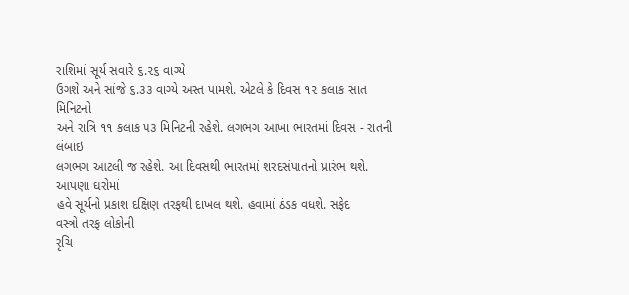રાશિમાં સૂર્ય સવારે ૬.૨૬ વાગ્યે
ઉગશે અને સાંજે ૬.૩૩ વાગ્યે અસ્ત પામશે. એટલે કે દિવસ ૧૨ કલાક સાત મિનિટનો
અને રાત્રિ ૧૧ કલાક ૫૩ મિનિટની રહેશે. લગભગ આખા ભારતમાં દિવસ - રાતની લંબાઇ
લગભગ આટલી જ રહેશે. આ દિવસથી ભારતમાં શરદસંપાતનો પ્રારંભ થશે. આપણા ઘરોમાં
હવે સૂર્યનો પ્રકાશ દક્ષિણ તરફથી દાખલ થશે. હવામાં ઠંડક વધશે. સફેદ
વસ્ત્રો તરફ લોકોની
રૃચિ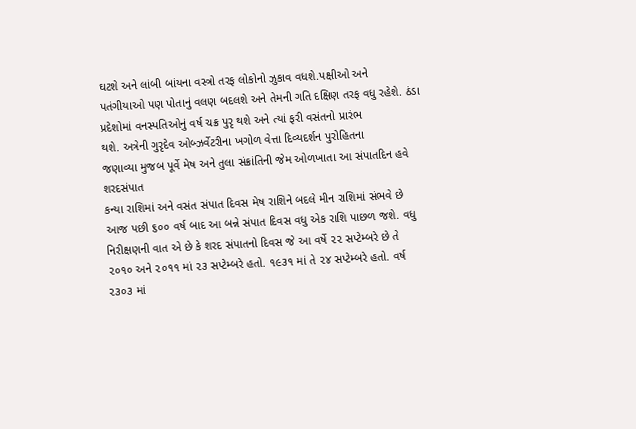ઘટશે અને લાંબી બાંયના વસ્ત્રો તરફ લોકોનો ઝુકાવ વધશે.પક્ષીઓ અને
પતંગીયાઓ પણ પોતાનું વલણ બદલશે અને તેમની ગતિ દક્ષિણ તરફ વધુ રહેશે. ઠંડા
પ્રદેશોમાં વનસ્પતિઓનું વર્ષ ચક્ર પુરૃ થશે અને ત્યાં ફરી વસંતનો પ્રારંભ
થશે. અત્રેની ગુરૃદેવ ઓબ્ઝર્વેટરીના ખગોળ વેત્તા દિવ્યદર્શન પુરોહિતના
જણાવ્યા મુજબ પૂર્વે મેષ અને તુલા સંક્રાંતિની જેમ ઓળખાતા આ સંપાતદિન હવે
શરદસંપાત
કન્યા રાશિમાં અને વસંત સંપાત દિવસ મેષ રાશિને બદલે મીન રાશિમાં સંભવે છે
આજ પછી ૬૦૦ વર્ષ બાદ આ બન્ને સંપાત દિવસ વધુ એક રાશિ પાછળ જશે. વધુ
નિરીક્ષણની વાત એ છે કે શરદ સંપાતનો દિવસ જે આ વર્ષે ૨૨ સપ્ટેમ્બરે છે તે
૨૦૧૦ અને ૨૦૧૧ માં ૨૩ સપ્ટેમ્બરે હતો. ૧૯૩૧ માં તે ૨૪ સપ્ટેમ્બરે હતો. વર્ષ
૨૩૦૩ માં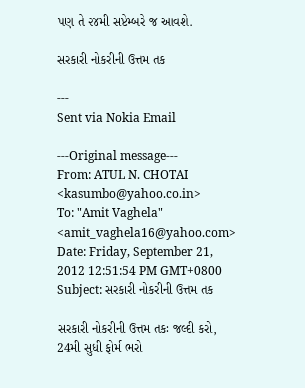પણ તે ૨૪મી સપ્ટેમ્બરે જ આવશે.

સરકારી નોકરીની ઉત્તમ તક

---
Sent via Nokia Email

---Original message---
From: ATUL N. CHOTAI <kasumbo@yahoo.co.in>
To: "Amit Vaghela" <amit_vaghela16@yahoo.com>
Date: Friday, September 21, 2012 12:51:54 PM GMT+0800
Subject: સરકારી નોકરીની ઉત્તમ તક

સરકારી નોકરીની ઉત્તમ તકઃ જલ્દી કરો,
24મી સુધી ફોર્મ ભરો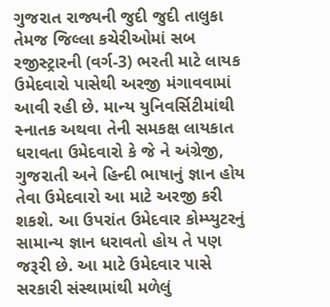ગુજરાત રાજ્યની જુદી જુદી તાલુકા તેમજ જિલ્લા કચેરીઓમાં સબ રજીસ્ટ્રારની (વર્ગ-3) ભરતી માટે લાયક ઉમેદવારો પાસેથી અરજી મંગાવવામાં આવી રહી છે. માન્ય યુનિવર્સિટીમાંથી સ્નાતક અથવા તેની સમકક્ષ લાયકાત ધરાવતા ઉમેદવારો કે જે ને અંગ્રેજી, ગુજરાતી અને હિન્દી ભાષાનું જ્ઞાન હોય તેવા ઉમેદવારો આ માટે અરજી કરી શકશે. આ ઉપરાંત ઉમેદવાર કોમ્પ્યુટરનું સામાન્ય જ્ઞાન ધરાવતો હોય તે પણ
જરૂરી છે. આ માટે ઉમેદવાર પાસે સરકારી સંસ્થામાંથી મળેલું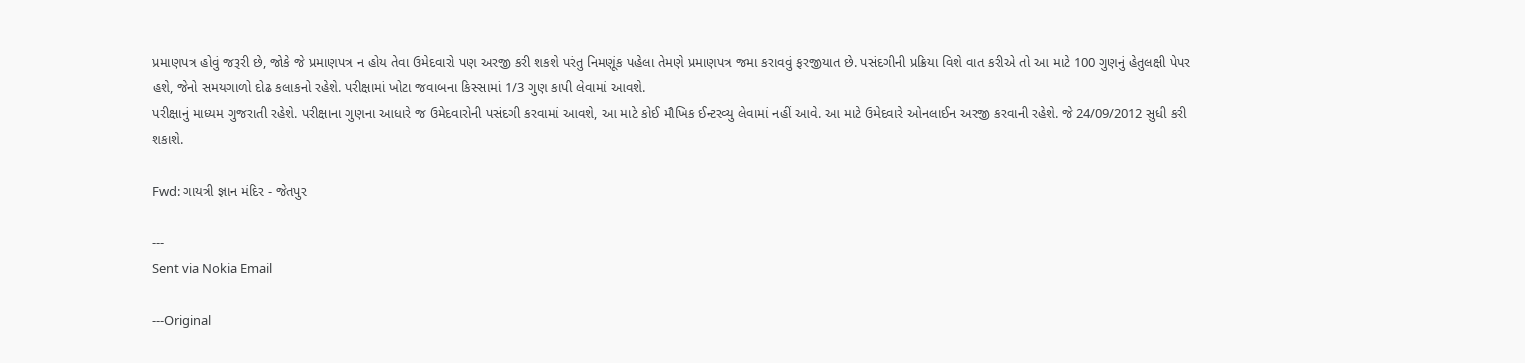પ્રમાણપત્ર હોવું જરૂરી છે, જોકે જે પ્રમાણપત્ર ન હોય તેવા ઉમેદવારો પણ અરજી કરી શકશે પરંતુ નિમણૂંક પહેલા તેમણે પ્રમાણપત્ર જમા કરાવવું ફરજીયાત છે. પસંદગીની પ્રક્રિયા વિશે વાત કરીએ તો આ માટે 100 ગુણનું હેતુલક્ષી પેપર હશે, જેનો સમયગાળો દોઢ કલાકનો રહેશે. પરીક્ષામાં ખોટા જવાબના કિસ્સામાં 1/3 ગુણ કાપી લેવામાં આવશે.
પરીક્ષાનું માધ્યમ ગુજરાતી રહેશે. પરીક્ષાના ગુણના આધારે જ ઉમેદવારોની પસંદગી કરવામાં આવશે, આ માટે કોઈ મૌખિક ઈન્ટરવ્યુ લેવામાં નહીં આવે. આ માટે ઉમેદવારે ઓનલાઈન અરજી કરવાની રહેશે. જે 24/09/2012 સુધી કરી શકાશે.

Fwd: ગાયત્રી જ્ઞાન મંદિર - જેતપુર

---
Sent via Nokia Email

---Original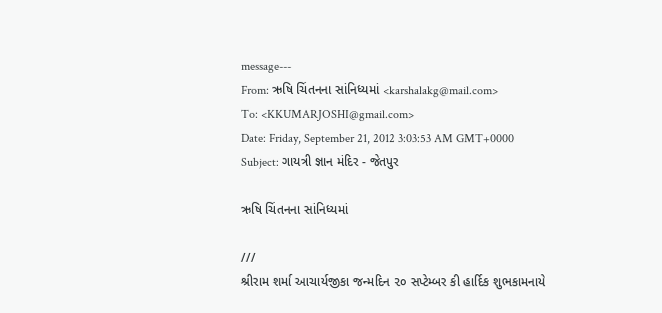message---
From: ઋષિ ચિંતનના સાંનિધ્યમાં <karshalakg@mail.com>
To: <KKUMARJOSHI@gmail.com>
Date: Friday, September 21, 2012 3:03:53 AM GMT+0000
Subject: ગાયત્રી જ્ઞાન મંદિર - જેતપુર

ઋષિ ચિંતનના સાંનિધ્યમાં

///
શ્રીરામ શર્મા આચાર્યજીકા જન્મદિન ૨૦ સપ્ટેમ્બર કી હાર્દિક શુભકામનાયે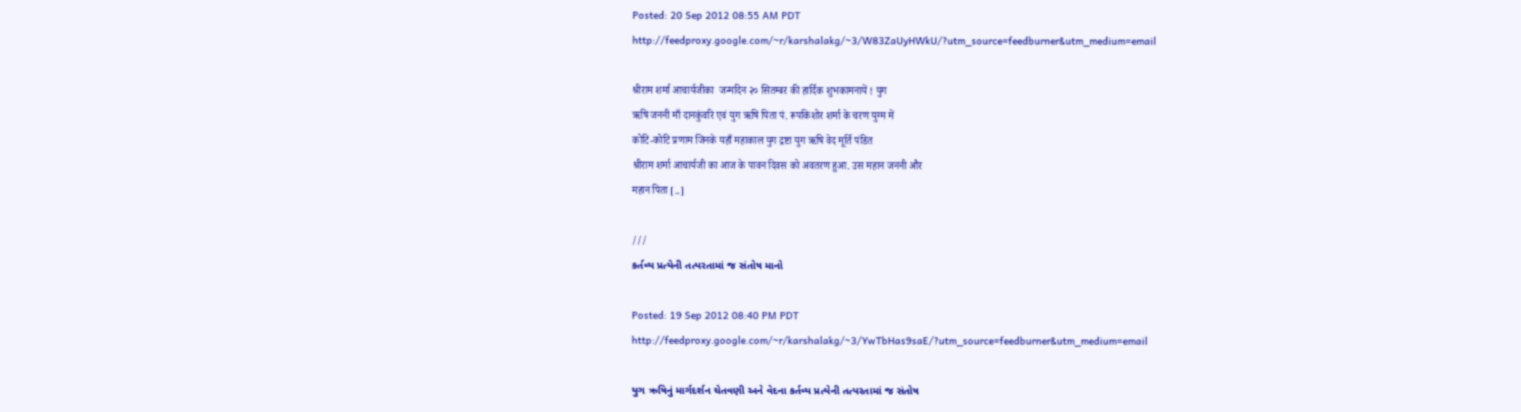Posted: 20 Sep 2012 08:55 AM PDT
http://feedproxy.google.com/~r/karshalakg/~3/W83ZaUyHWkU/?utm_source=feedburner&utm_medium=email

श्रीराम शर्मा आचार्यजीका  जन्मदिन २० सितम्बर की हार्दिक शुभकामनायें ! युग
ऋषि जननी माँ दानकुंवरि एवं युग ऋषि पिता पं. रूपकिशोर शर्मा के चरण युग्म में
कोटि-कोटि प्रणाम जिनके यहाँ महाकाल युग द्रष्टा युग ऋषि वेद मूर्ति पंडित
श्रीराम शर्मा आचार्यजी का आज के पावन दिवस को अवतरण हुआ. उस महान जननी और
महान पिता [..]

///
કર્તવ્ય પ્રત્યેની તત્પરતામાં જ સંતોષ માનો

Posted: 19 Sep 2012 08:40 PM PDT
http://feedproxy.google.com/~r/karshalakg/~3/YwTbHas9saE/?utm_source=feedburner&utm_medium=email

યુગ ઋષિનું માર્ગદર્શન ચેતવણી અને વેદના કર્તવ્ય પ્રત્યેની તત્પરતામાં જ સંતોષ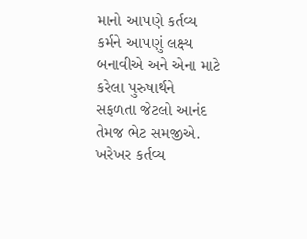માનો આ૫ણે કર્તવ્ય કર્મને આ૫ણું લક્ષ્ય બનાવીએ અને એના માટે કરેલા પુરુષાર્થને
સફળતા જેટલો આનંદ તેમજ ભેટ સમજીએ. ખરેખર કર્તવ્ય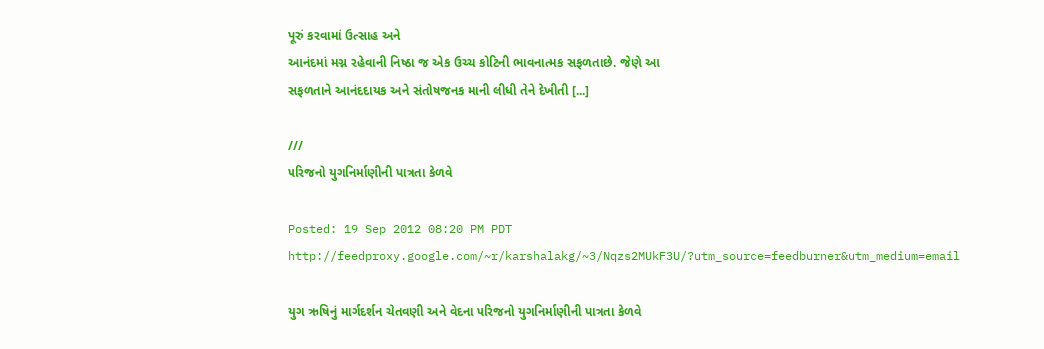પૂરું કરવામાં ઉત્સાહ અને
આનંદમાં મગ્ન રહેવાની નિષ્ઠા જ એક ઉચ્ચ કોટિની ભાવનાત્મક સફળતાછે. જેણે આ
સફળતાને આનંદદાયક અને સંતોષજનક માની લીધી તેને દેખીતી [...]

///
૫રિજનો યુગનિર્માણીની પાત્રતા કેળવે

Posted: 19 Sep 2012 08:20 PM PDT
http://feedproxy.google.com/~r/karshalakg/~3/Nqzs2MUkF3U/?utm_source=feedburner&utm_medium=email

યુગ ઋષિનું માર્ગદર્શન ચેતવણી અને વેદના ૫રિજનો યુગનિર્માણીની પાત્રતા કેળવે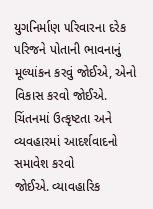યુગનિર્માણ ૫રિવારના દરેક ૫રિજને પોતાની ભાવનાનું મૂલ્યાંકન કરવું જોઈએ, એનો
વિકાસ કરવો જોઈએ. ચિંતનમાં ઉત્કૃષ્ટતા અને વ્યવહારમાં આદર્શવાદનો સમાવેશ કરવો
જોઈએ. વ્યાવહારિક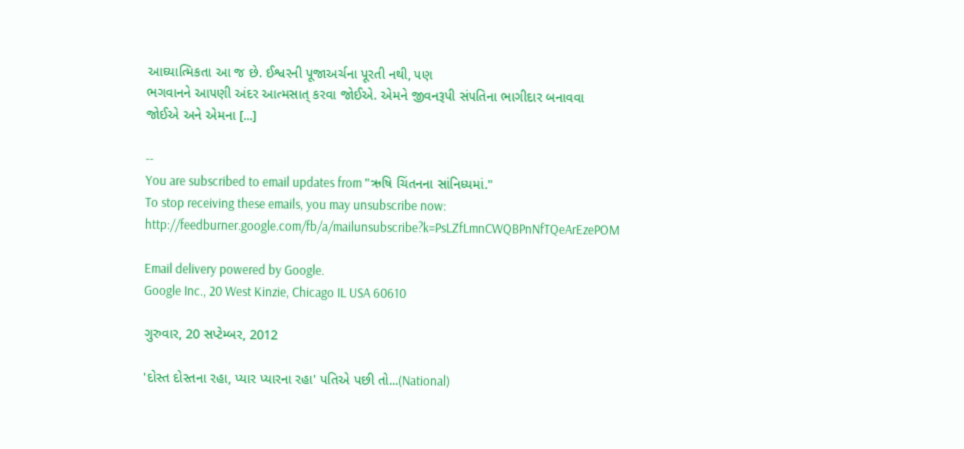આઘ્યાત્મિકતા આ જ છે. ઈશ્વરની પૂજાઅર્ચના પૂરતી નથી, ૫ણ
ભગવાનને આ૫ણી અંદર આત્મસાત્ કરવા જોઈએ. એમને જીવનરૂપી સં૫તિના ભાગીદાર બનાવવા
જોઈએ અને એમના [...]

--
You are subscribed to email updates from "ઋષિ ચિંતનના સાંનિધ્યમાં."
To stop receiving these emails, you may unsubscribe now:
http://feedburner.google.com/fb/a/mailunsubscribe?k=PsLZfLmnCWQBPnNfTQeArEzePOM

Email delivery powered by Google.
Google Inc., 20 West Kinzie, Chicago IL USA 60610

ગુરુવાર, 20 સપ્ટેમ્બર, 2012

'દોસ્ત દોસ્તના રહા, પ્યાર પ્યારના રહા' પતિએ પછી તો...(National)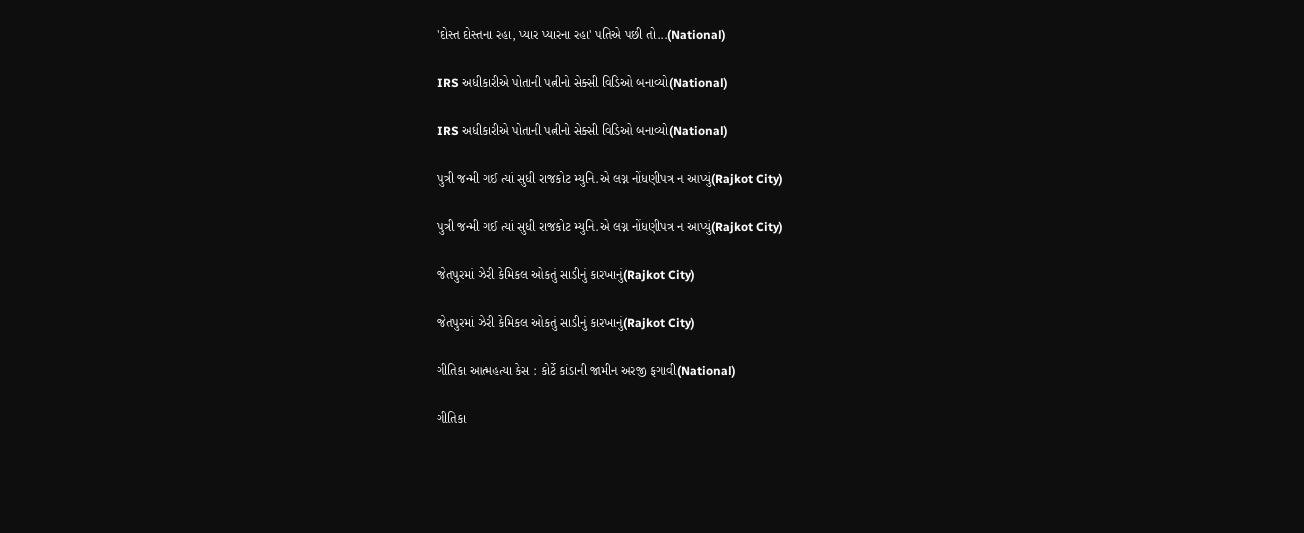'દોસ્ત દોસ્તના રહા, પ્યાર પ્યારના રહા' પતિએ પછી તો...(National)

IRS અધીકારીએ પોતાની પત્નીનો સેક્સી વિડિઓ બનાવ્યો(National)

IRS અધીકારીએ પોતાની પત્નીનો સેક્સી વિડિઓ બનાવ્યો(National)

પુત્રી જન્મી ગઈ ત્યાં સુધી રાજકોટ મ્યુનિ.એ લગ્ન નોંધણીપત્ર ન આપ્યું(Rajkot City)

પુત્રી જન્મી ગઈ ત્યાં સુધી રાજકોટ મ્યુનિ.એ લગ્ન નોંધણીપત્ર ન આપ્યું(Rajkot City)

જેતપુરમાં ઝેરી કેમિકલ ઓકતું સાડીનું કારખાનું(Rajkot City)

જેતપુરમાં ઝેરી કેમિકલ ઓકતું સાડીનું કારખાનું(Rajkot City)

ગીતિકા આત્મહત્યા કેસ : કોર્ટે કાંડાની જામીન અરજી ફગાવી(National)

ગીતિકા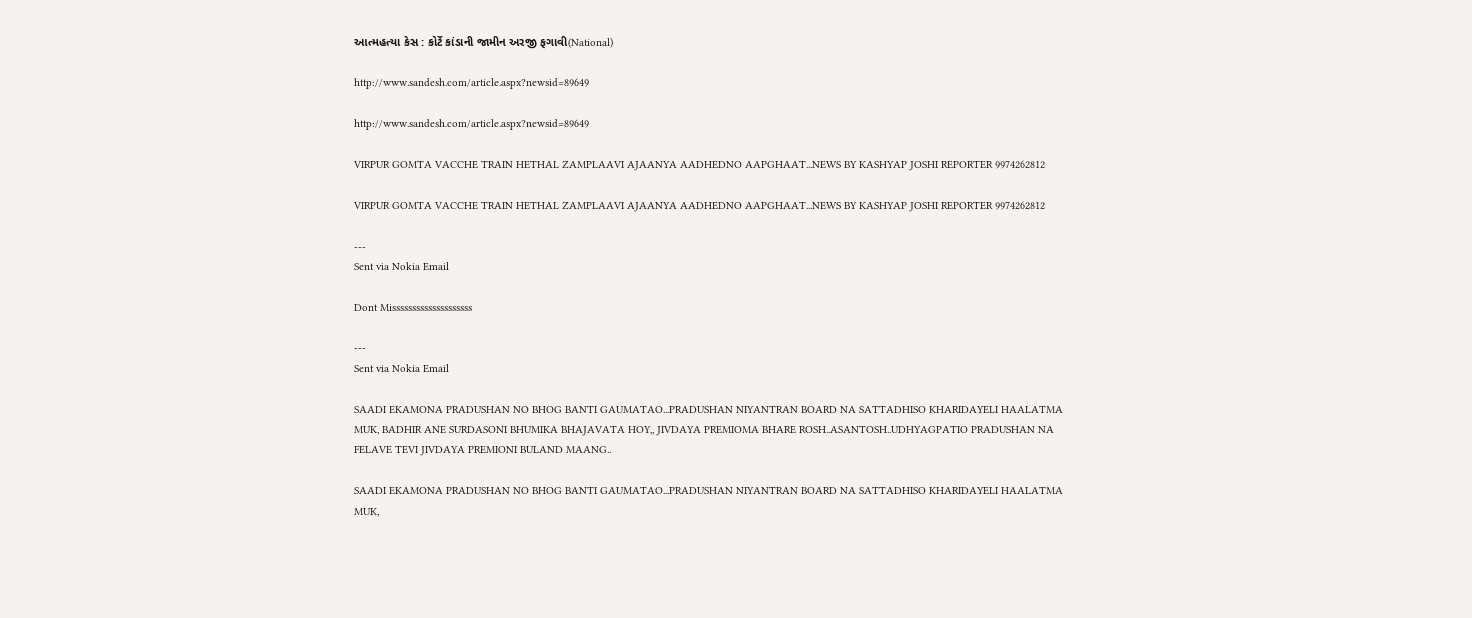આત્મહત્યા કેસ : કોર્ટે કાંડાની જામીન અરજી ફગાવી(National)

http://www.sandesh.com/article.aspx?newsid=89649

http://www.sandesh.com/article.aspx?newsid=89649

VIRPUR GOMTA VACCHE TRAIN HETHAL ZAMPLAAVI AJAANYA AADHEDNO AAPGHAAT...NEWS BY KASHYAP JOSHI REPORTER 9974262812

VIRPUR GOMTA VACCHE TRAIN HETHAL ZAMPLAAVI AJAANYA AADHEDNO AAPGHAAT...NEWS BY KASHYAP JOSHI REPORTER 9974262812

---
Sent via Nokia Email

Dont Missssssssssssssssssss

---
Sent via Nokia Email

SAADI EKAMONA PRADUSHAN NO BHOG BANTI GAUMATAO...PRADUSHAN NIYANTRAN BOARD NA SATTADHISO KHARIDAYELI HAALATMA MUK, BADHIR ANE SURDASONI BHUMIKA BHAJAVATA HOY,, JIVDAYA PREMIOMA BHARE ROSH..ASANTOSH..UDHYAGPATIO PRADUSHAN NA FELAVE TEVI JIVDAYA PREMIONI BULAND MAANG..

SAADI EKAMONA PRADUSHAN NO BHOG BANTI GAUMATAO...PRADUSHAN NIYANTRAN BOARD NA SATTADHISO KHARIDAYELI HAALATMA MUK,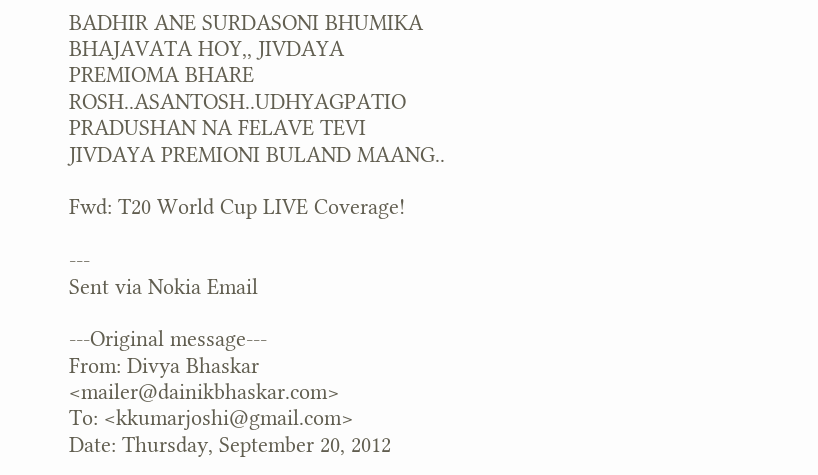BADHIR ANE SURDASONI BHUMIKA BHAJAVATA HOY,, JIVDAYA PREMIOMA BHARE ROSH..ASANTOSH..UDHYAGPATIO PRADUSHAN NA FELAVE TEVI JIVDAYA PREMIONI BULAND MAANG..

Fwd: T20 World Cup LIVE Coverage!

---
Sent via Nokia Email

---Original message---
From: Divya Bhaskar <mailer@dainikbhaskar.com>
To: <kkumarjoshi@gmail.com>
Date: Thursday, September 20, 2012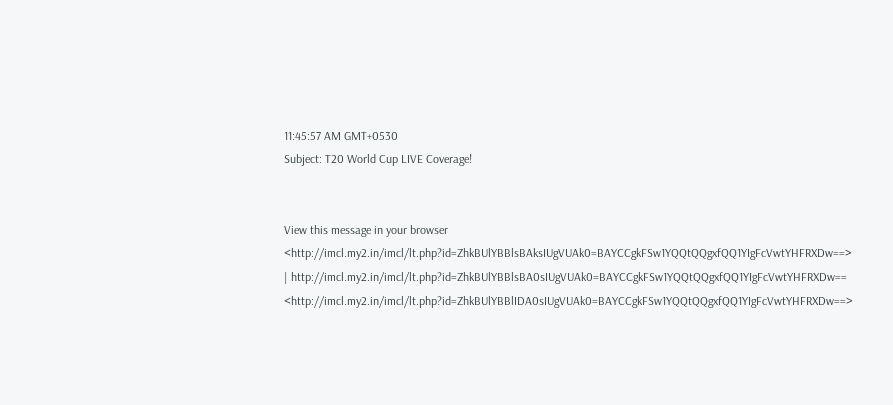11:45:57 AM GMT+0530
Subject: T20 World Cup LIVE Coverage!


View this message in your browser
<http://imcl.my2.in/imcl/lt.php?id=ZhkBUlYBBlsBAksIUgVUAk0=BAYCCgkFSw1YQQtQQgxfQQ1YIgFcVwtYHFRXDw==>
| http://imcl.my2.in/imcl/lt.php?id=ZhkBUlYBBlsBA0sIUgVUAk0=BAYCCgkFSw1YQQtQQgxfQQ1YIgFcVwtYHFRXDw==
<http://imcl.my2.in/imcl/lt.php?id=ZhkBUlYBBlIDA0sIUgVUAk0=BAYCCgkFSw1YQQtQQgxfQQ1YIgFcVwtYHFRXDw==>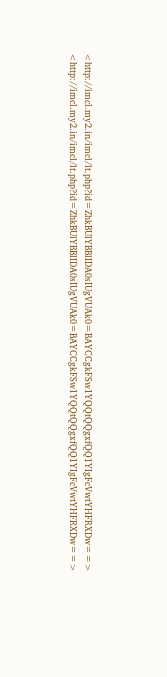<http://imcl.my2.in/imcl/lt.php?id=ZhkBUlYBBlIDA0sIUgVUAk0=BAYCCgkFSw1YQQtQQgxfQQ1YIgFcVwtYHFRXDw==>
<http://imcl.my2.in/imcl/lt.php?id=ZhkBUlYBBlIDA0sIUgVUAk0=BAYCCgkFSw1YQQtQQgxfQQ1YIgFcVwtYHFRXDw==>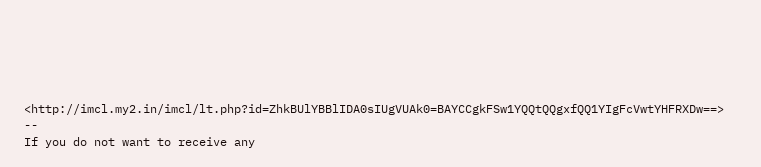<http://imcl.my2.in/imcl/lt.php?id=ZhkBUlYBBlIDA0sIUgVUAk0=BAYCCgkFSw1YQQtQQgxfQQ1YIgFcVwtYHFRXDw==>
--
If you do not want to receive any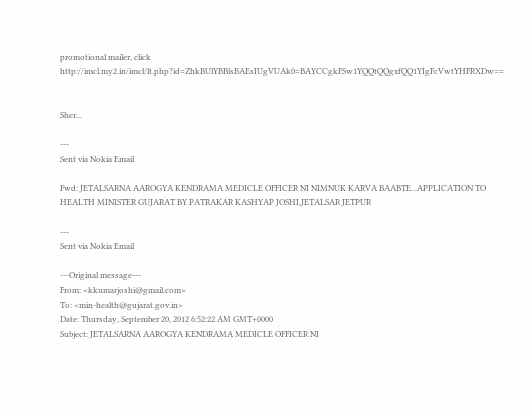promotional mailer, click
http://imcl.my2.in/imcl/lt.php?id=ZhkBUlYBBlsBAEsIUgVUAk0=BAYCCgkFSw1YQQtQQgxfQQ1YIgFcVwtYHFRXDw==


Sher...

---
Sent via Nokia Email

Fwd: JETALSARNA AAROGYA KENDRAMA MEDICLE OFFICER NI NIMNUK KARVA BAABTE...APPLICATION TO HEALTH MINISTER GUJARAT BY PATRAKAR KASHYAP JOSHI,JETALSAR JETPUR

---
Sent via Nokia Email

---Original message---
From: <kkumarjoshi@gmail.com>
To: <min-health@gujarat.gov.in>
Date: Thursday, September 20, 2012 6:52:22 AM GMT+0000
Subject: JETALSARNA AAROGYA KENDRAMA MEDICLE OFFICER NI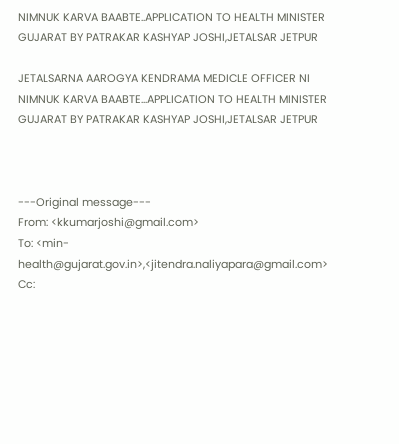NIMNUK KARVA BAABTE..APPLICATION TO HEALTH MINISTER GUJARAT BY PATRAKAR KASHYAP JOSHI,JETALSAR JETPUR

JETALSARNA AAROGYA KENDRAMA MEDICLE OFFICER NI NIMNUK KARVA BAABTE...APPLICATION TO HEALTH MINISTER GUJARAT BY PATRAKAR KASHYAP JOSHI,JETALSAR JETPUR



---Original message---
From: <kkumarjoshi@gmail.com>
To: <min-health@gujarat.gov.in>,<jitendra.naliyapara@gmail.com>
Cc: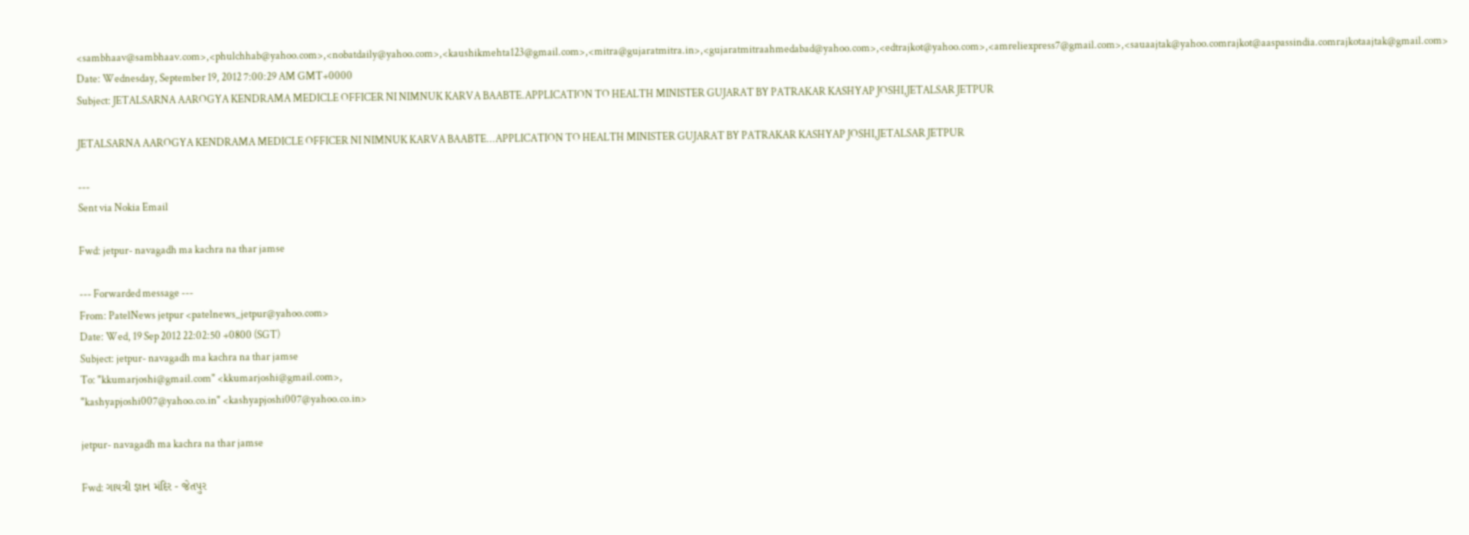<sambhaav@sambhaav.com>,<phulchhab@yahoo.com>,<nobatdaily@yahoo.com>,<kaushikmehta123@gmail.com>,<mitra@gujaratmitra.in>,<gujaratmitraahmedabad@yahoo.com>,<edtrajkot@yahoo.com>,<amreliexpress7@gmail.com>,<sauaajtak@yahoo.comrajkot@aaspassindia.comrajkotaajtak@gmail.com>
Date: Wednesday, September 19, 2012 7:00:29 AM GMT+0000
Subject: JETALSARNA AAROGYA KENDRAMA MEDICLE OFFICER NI NIMNUK KARVA BAABTE.APPLICATION TO HEALTH MINISTER GUJARAT BY PATRAKAR KASHYAP JOSHI,JETALSAR JETPUR

JETALSARNA AAROGYA KENDRAMA MEDICLE OFFICER NI NIMNUK KARVA BAABTE...APPLICATION TO HEALTH MINISTER GUJARAT BY PATRAKAR KASHYAP JOSHI,JETALSAR JETPUR

---
Sent via Nokia Email

Fwd: jetpur- navagadh ma kachra na thar jamse

--- Forwarded message ---
From: PatelNews jetpur <patelnews_jetpur@yahoo.com>
Date: Wed, 19 Sep 2012 22:02:50 +0800 (SGT)
Subject: jetpur- navagadh ma kachra na thar jamse
To: "kkumarjoshi@gmail.com" <kkumarjoshi@gmail.com>,
"kashyapjoshi007@yahoo.co.in" <kashyapjoshi007@yahoo.co.in>

jetpur- navagadh ma kachra na thar jamse

Fwd: ગાયત્રી જ્ઞાન મંદિર - જેતપુર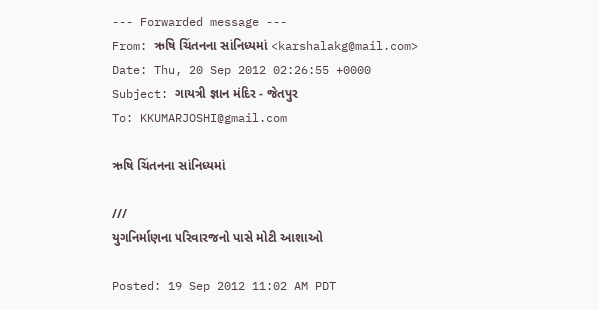--- Forwarded message ---
From: ઋષિ ચિંતનના સાંનિધ્યમાં <karshalakg@mail.com>
Date: Thu, 20 Sep 2012 02:26:55 +0000
Subject: ગાયત્રી જ્ઞાન મંદિર - જેતપુર
To: KKUMARJOSHI@gmail.com

ઋષિ ચિંતનના સાંનિધ્યમાં

///
યુગનિર્માણના ૫રિવારજનો પાસે મોટી આશાઓ

Posted: 19 Sep 2012 11:02 AM PDT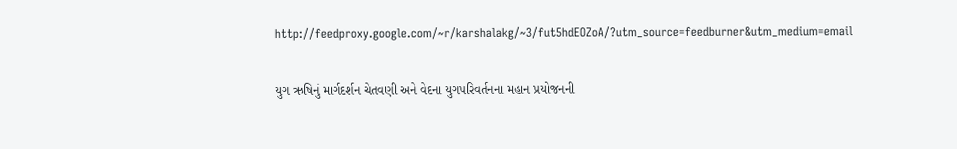http://feedproxy.google.com/~r/karshalakg/~3/fut5hdEOZoA/?utm_source=feedburner&utm_medium=email

યુગ ઋષિનું માર્ગદર્શન ચેતવણી અને વેદના યુગ૫રિવર્તનના મહાન પ્રયોજનની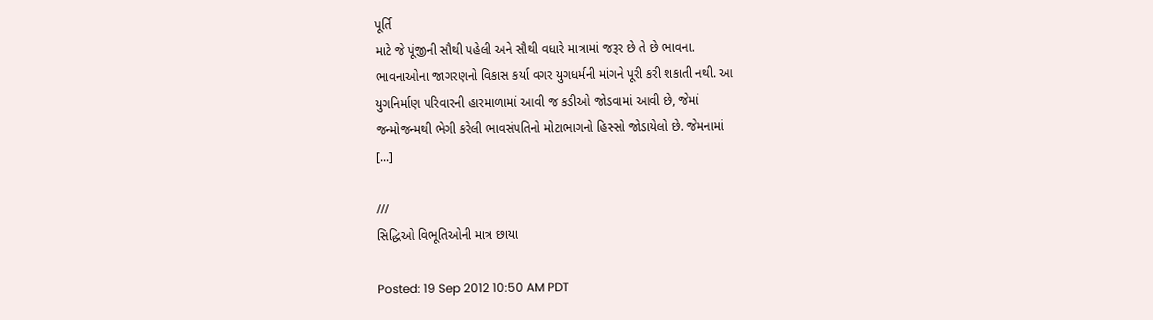પૂર્તિ
માટે જે પૂંજીની સૌથી ૫હેલી અને સૌથી વધારે માત્રામાં જરૂર છે તે છે ભાવના.
ભાવનાઓના જાગરણનો વિકાસ કર્યા વગર યુગધર્મની માંગને પૂરી કરી શકાતી નથી. આ
યુગનિર્માણ ૫રિવારની હારમાળામાં આવી જ કડીઓ જોડવામાં આવી છે, જેમાં
જન્મોજન્મથી ભેગી કરેલી ભાવસં૫તિનો મોટાભાગનો હિસ્સો જોડાયેલો છે. જેમનામાં
[...]

///
સિદ્ધિઓ વિભૂતિઓની માત્ર છાયા

Posted: 19 Sep 2012 10:50 AM PDT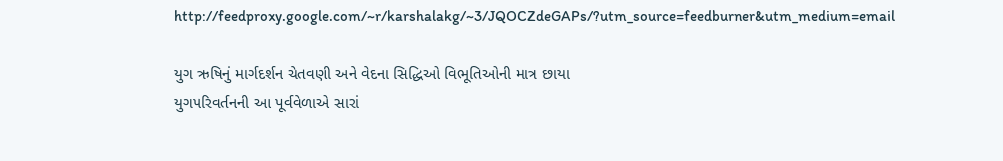http://feedproxy.google.com/~r/karshalakg/~3/JQOCZdeGAPs/?utm_source=feedburner&utm_medium=email

યુગ ઋષિનું માર્ગદર્શન ચેતવણી અને વેદના સિદ્ધિઓ વિભૂતિઓની માત્ર છાયા
યુગ૫રિવર્તનની આ પૂર્વવેળાએ સારાં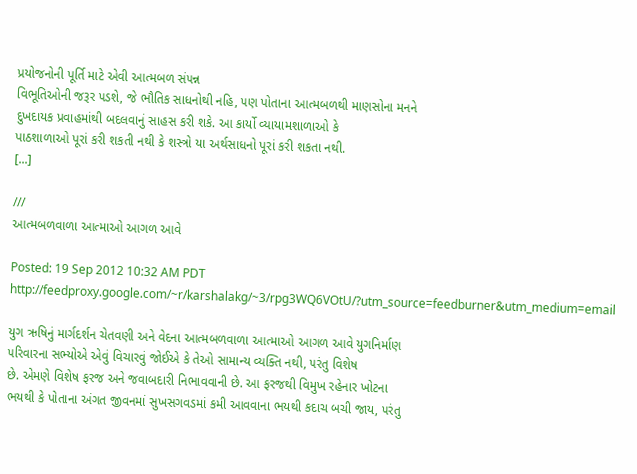પ્રયોજનોની પૂર્તિ માટે એવી આત્મબળ સં૫ન્ન
વિભૂતિઓની જરૂર ૫ડશે, જે ભૌતિક સાધનોથી નહિ, ૫ણ પોતાના આત્મબળથી માણસોના મનને
દુખદાયક પ્રવાહમાંથી બદલવાનું સાહસ કરી શકે. આ કાર્યો વ્યાયામશાળાઓ કે
પાઠશાળાઓ પૂરાં કરી શકતી નથી કે શસ્ત્રો યા અર્થસાધનો પૂરાં કરી શકતા નથી.
[...]

///
આત્મબળવાળા આત્માઓ આગળ આવે

Posted: 19 Sep 2012 10:32 AM PDT
http://feedproxy.google.com/~r/karshalakg/~3/rpg3WQ6VOtU/?utm_source=feedburner&utm_medium=email

યુગ ઋષિનું માર્ગદર્શન ચેતવણી અને વેદના આત્મબળવાળા આત્માઓ આગળ આવે યુગનિર્માણ
૫રિવારના સભ્યોએ એવું વિચારવું જોઈએ કે તેઓ સામાન્ય વ્યક્તિ નથી, ૫રંતુ વિશેષ
છે. એમણે વિશેષ ફરજ અને જવાબદારી નિભાવવાની છે. આ ફરજથી વિમુખ રહેનાર ખોટના
ભયથી કે પોતાના અંગત જીવનમાં સુખસગવડમાં કમી આવવાના ભયથી કદાચ બચી જાય, ૫રંતુ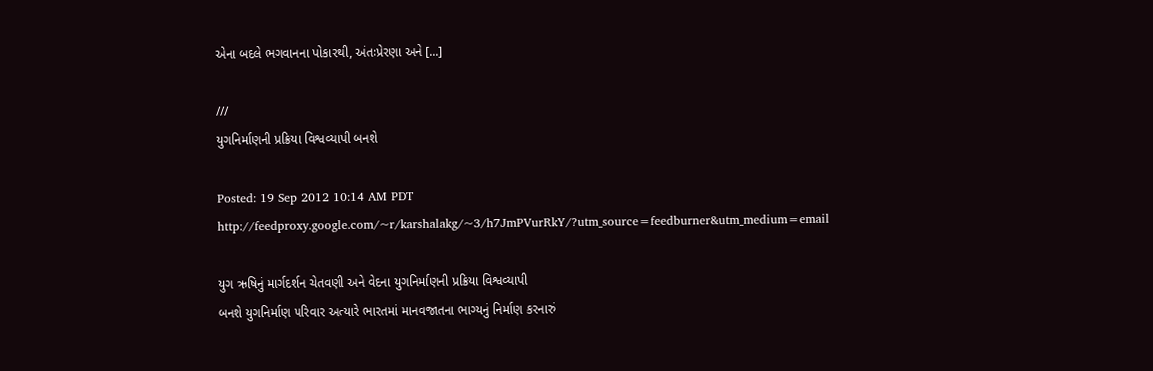એના બદલે ભગવાનના પોકારથી, અંતઃપ્રેરણા અને [...]

///
યુગનિર્માણની પ્રક્રિયા વિશ્વવ્યાપી બનશે

Posted: 19 Sep 2012 10:14 AM PDT
http://feedproxy.google.com/~r/karshalakg/~3/h7JmPVurRkY/?utm_source=feedburner&utm_medium=email

યુગ ઋષિનું માર્ગદર્શન ચેતવણી અને વેદના યુગનિર્માણની પ્રક્રિયા વિશ્વવ્યાપી
બનશે યુગનિર્માણ ૫રિવાર અત્યારે ભારતમાં માનવજાતના ભાગ્યનું નિર્માણ કરનારું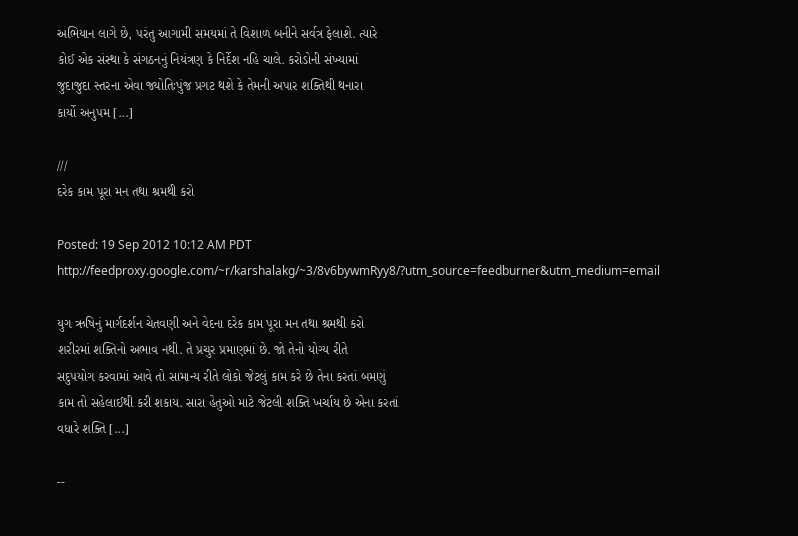અભિયાન લાગે છે, ૫રંતુ આગામી સમયમાં તે વિશાળ બનીને સર્વત્ર ફેલાશે. ત્યારે
કોઈ એક સંસ્થા કે સંગઠનનું નિયંત્રણ કે નિર્દેશ નહિ ચાલે. કરોડોની સંખ્યામાં
જુદાજુદા સ્તરના એવા જ્યોતિઃપુંજ પ્રગટ થશે કે તેમની અપાર શક્તિથી થનારા
કાર્યો અનુ૫મ [...]

///
દરેક કામ પૂરા મન તથા શ્રમથી કરો

Posted: 19 Sep 2012 10:12 AM PDT
http://feedproxy.google.com/~r/karshalakg/~3/8v6bywmRyy8/?utm_source=feedburner&utm_medium=email

યુગ ઋષિનું માર્ગદર્શન ચેતવણી અને વેદના દરેક કામ પૂરા મન તથા શ્રમથી કરો
શરીરમાં શક્તિનો અભાવ નથી. તે પ્રચુર પ્રમાણમાં છે. જો તેનો યોગ્ય રીતે
સદુ૫યોગ કરવામાં આવે તો સામાન્ય રીતે લોકો જેટલું કામ કરે છે તેના કરતાં બમણું
કામ તો સહેલાઈથી કરી શકાય. સારા હેતુઓ માટે જેટલી શક્તિ ખર્ચાય છે એના કરતાં
વધારે શક્તિ [...]

--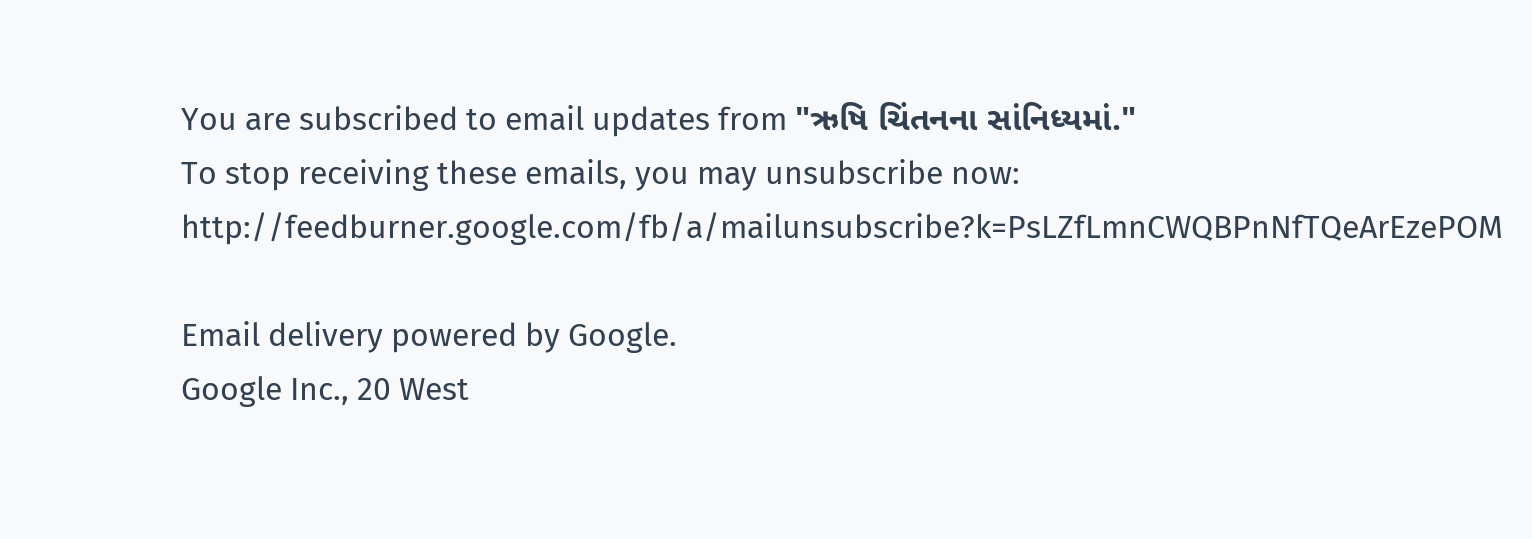You are subscribed to email updates from "ઋષિ ચિંતનના સાંનિધ્યમાં."
To stop receiving these emails, you may unsubscribe now:
http://feedburner.google.com/fb/a/mailunsubscribe?k=PsLZfLmnCWQBPnNfTQeArEzePOM

Email delivery powered by Google.
Google Inc., 20 West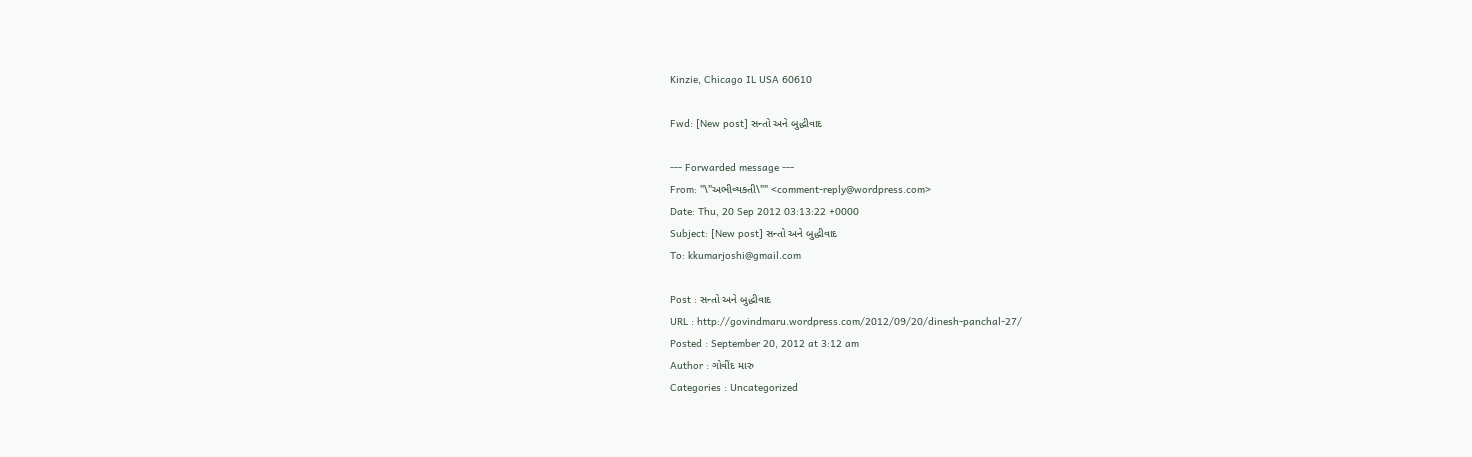Kinzie, Chicago IL USA 60610

Fwd: [New post] સન્તો અને બુદ્ધીવાદ

--- Forwarded message ---
From: "\"અભીવ્યક્તી\"" <comment-reply@wordpress.com>
Date: Thu, 20 Sep 2012 03:13:22 +0000
Subject: [New post] સન્તો અને બુદ્ધીવાદ
To: kkumarjoshi@gmail.com

Post : સન્તો અને બુદ્ધીવાદ
URL : http://govindmaru.wordpress.com/2012/09/20/dinesh-panchal-27/
Posted : September 20, 2012 at 3:12 am
Author : ગોવીંદ મારુ
Categories : Uncategorized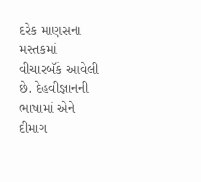દરેક માણસના મસ્તકમાં વીચારબૅંક આવેલી છે. દેહવીજ્ઞાનની ભાષામાં એને
દીમાગ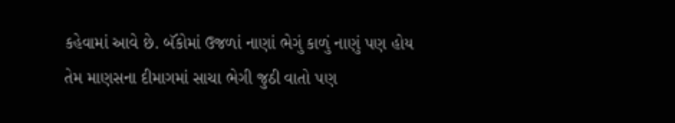કહેવામાં આવે છે. બૅંકોમાં ઉજળાં નાણાં ભેગું કાળું નાણું પણ હોય
તેમ માણસના દીમાગમાં સાચા ભેગી જુઠી વાતો પણ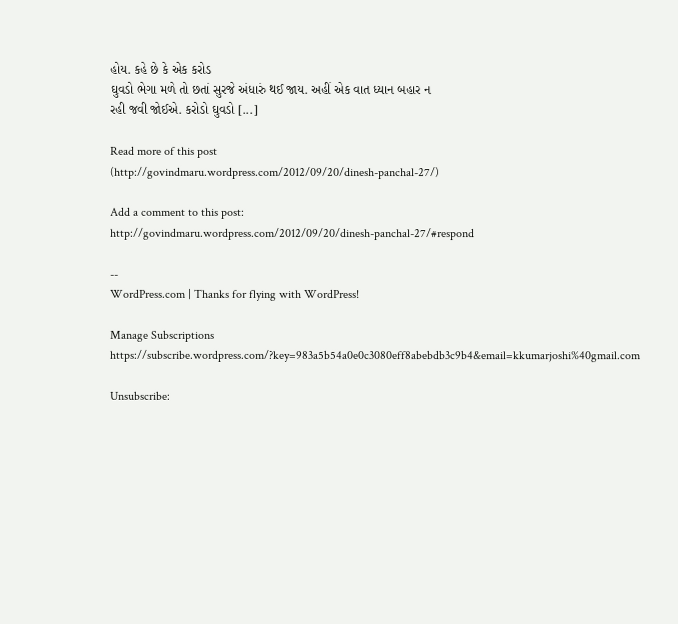હોય. કહે છે કે એક કરોડ
ઘુવડો ભેગા મળે તો છતાં સુરજે અંધારું થઈ જાય. અહીં એક વાત ધ્યાન બહાર ન
રહી જવી જોઈએ. કરોડો ઘુવડો [...]

Read more of this post
(http://govindmaru.wordpress.com/2012/09/20/dinesh-panchal-27/)

Add a comment to this post:
http://govindmaru.wordpress.com/2012/09/20/dinesh-panchal-27/#respond

--
WordPress.com | Thanks for flying with WordPress!

Manage Subscriptions
https://subscribe.wordpress.com/?key=983a5b54a0e0c3080eff8abebdb3c9b4&email=kkumarjoshi%40gmail.com

Unsubscribe: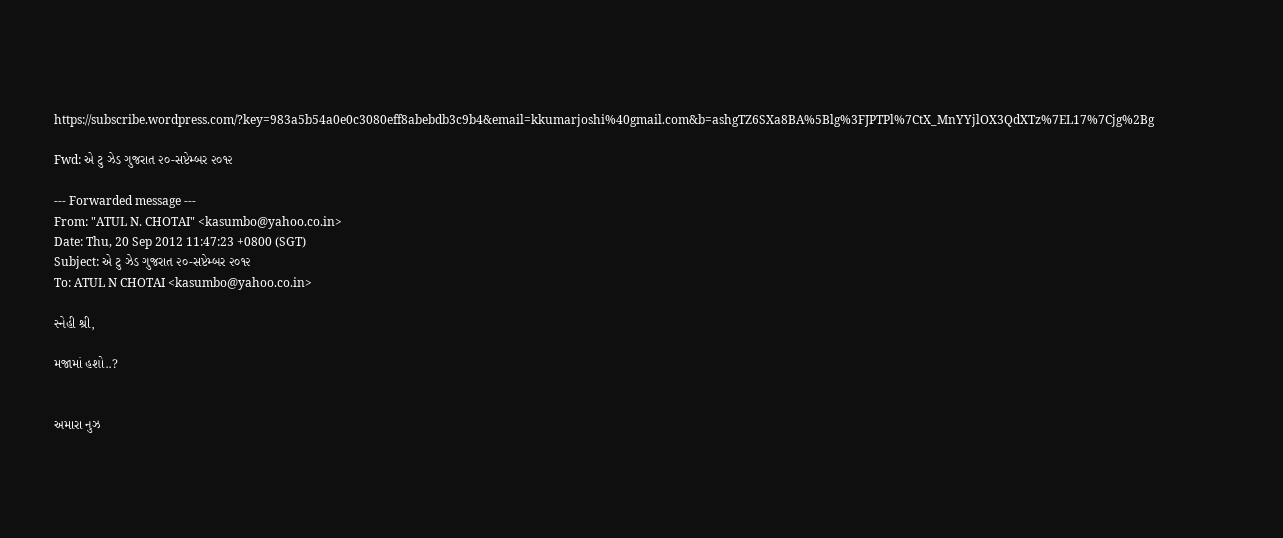https://subscribe.wordpress.com/?key=983a5b54a0e0c3080eff8abebdb3c9b4&email=kkumarjoshi%40gmail.com&b=ashgTZ6SXa8BA%5Blg%3FJPTPl%7CtX_MnYYjlOX3QdXTz%7EL17%7Cjg%2Bg

Fwd: એ ટુ ઝેડ ગુજરાત ૨૦-સપ્ટેમ્બર ૨૦૧૨

--- Forwarded message ---
From: "ATUL N. CHOTAI" <kasumbo@yahoo.co.in>
Date: Thu, 20 Sep 2012 11:47:23 +0800 (SGT)
Subject: એ ટુ ઝેડ ગુજરાત ૨૦-સપ્ટેમ્બર ૨૦૧૨
To: ATUL N CHOTAI <kasumbo@yahoo.co.in>

સ્નેહી શ્રી,

મજામાં હશો..?


અમારા નુઝ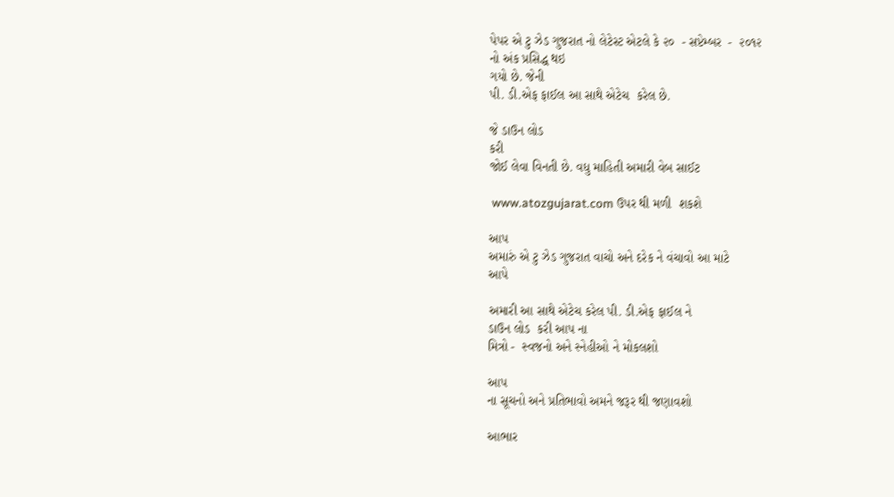પેપર એ ટુ ઝેડ ગુજરાત નો લેટેસ્ટ એટલે કે ૨૦  - સપ્ટેમ્બર  -  ૨૦૧૨
નો અંક પ્રસિદ્ધ થઇ
ગયો છે. જેની
પી. ડી.એફ ફાઈલ આ સાથે એટેચ  કરેલ છે.

જે ડાઉન લોડ
કરી
જોઈ લેવા વિનતી છે. વધુ માહિતી અમારી વેબ સાઈટ

 www.atozgujarat.com ઉપર થી મળી  શકશે

આપ
અમારું એ ટુ ઝેડ ગુજરાત વાચો અને દરેક ને વંચાવો આ માટે
આપે

અમારી આ સાથે એટેચ કરેલ પી. ડી.એફ ફાઈલ ને
ડાઉન લોડ  કરી આપ ના
મિત્રો -  સ્વજનો અને સ્નેહીઓ ને મોકલશો

આપ
ના સૂચનો અને પ્રતિભાવો અમને જરૂર થી જણાવશો

આભાર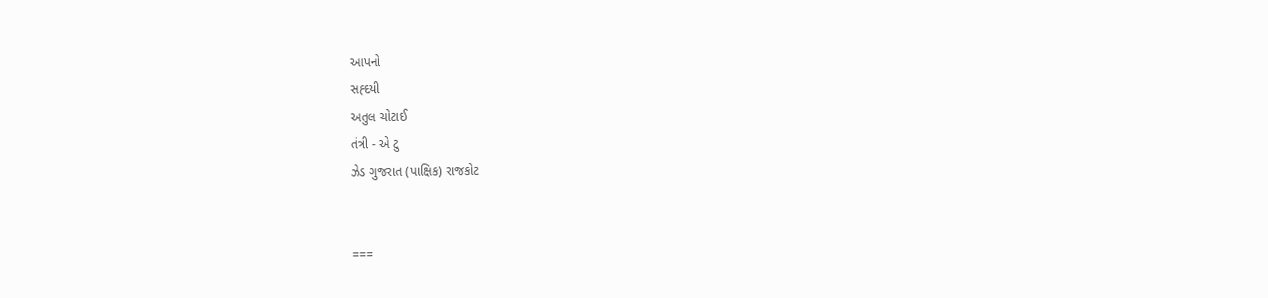આપનો
સહ્દયી
અતુલ ચોટાઈ
તંત્રી - એ ટુ
ઝેડ ગુજરાત (પાક્ષિક) રાજકોટ


===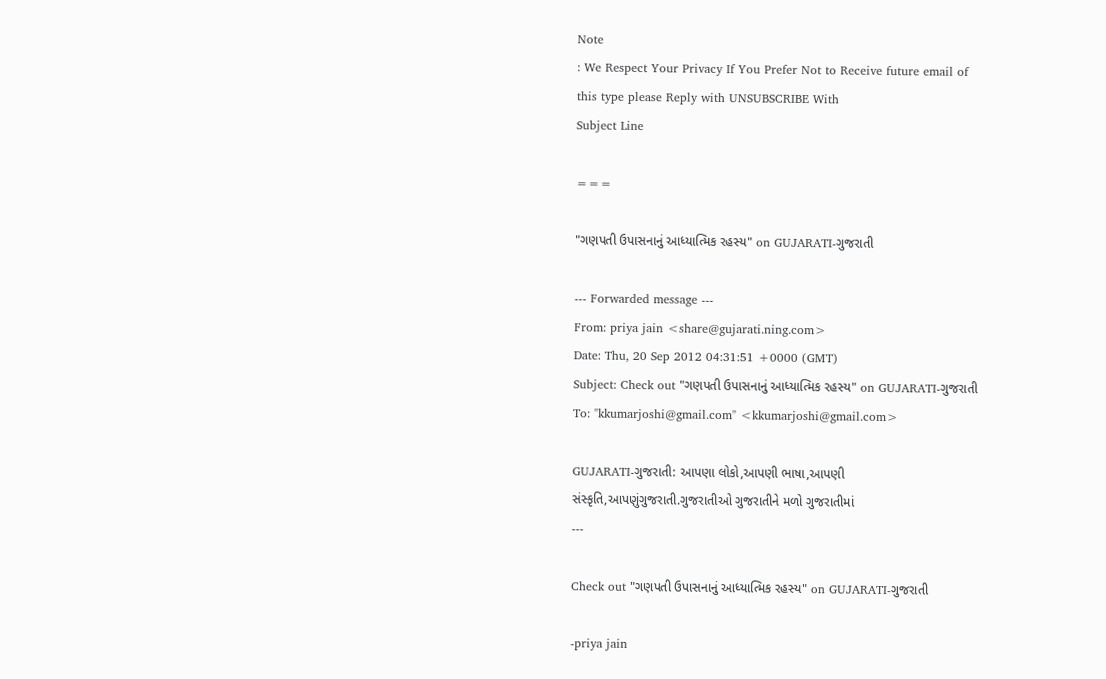Note
: We Respect Your Privacy If You Prefer Not to Receive future email of
this type please Reply with UNSUBSCRIBE With
Subject Line

===

"ગણપતી ઉપાસનાનું આધ્યાત્મિક રહસ્ય" on GUJARATI-ગુજરાતી

--- Forwarded message ---
From: priya jain <share@gujarati.ning.com>
Date: Thu, 20 Sep 2012 04:31:51 +0000 (GMT)
Subject: Check out "ગણપતી ઉપાસનાનું આધ્યાત્મિક રહસ્ય" on GUJARATI-ગુજરાતી
To: "kkumarjoshi@gmail.com" <kkumarjoshi@gmail.com>

GUJARATI-ગુજરાતી: આપણા લોકો,આપણી ભાષા,આપણી
સંસ્કૃતિ,આપણુંગુજરાતી.ગુજરાતીઓ ગુજરાતીને મળો ગુજરાતીમાં
---

Check out "ગણપતી ઉપાસનાનું આધ્યાત્મિક રહસ્ય" on GUJARATI-ગુજરાતી

-priya jain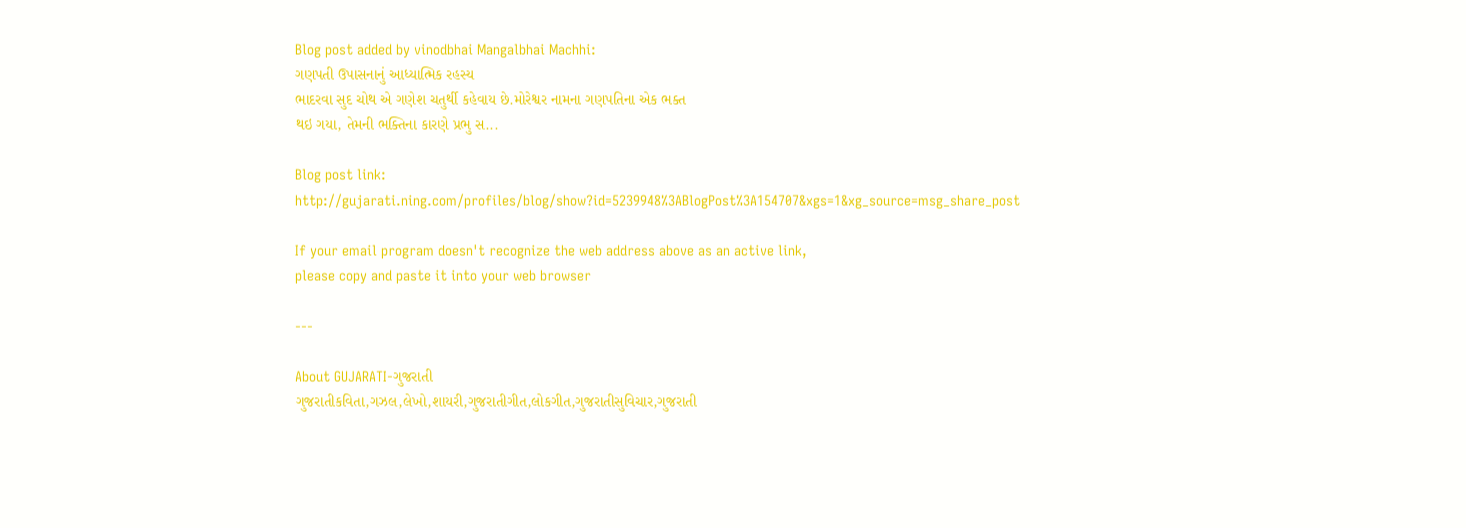Blog post added by vinodbhai Mangalbhai Machhi:
ગણપતી ઉપાસનાનું આધ્યાત્મિક રહસ્ય
ભાદરવા સુદ ચોથ એ ગણેશ ચતુર્થી કહેવાય છે.મોરેશ્વર નામના ગણપતિના એક ભક્ત
થઇ ગયા, તેમની ભક્તિના કારણે પ્રભુ સ...

Blog post link:
http://gujarati.ning.com/profiles/blog/show?id=5239948%3ABlogPost%3A154707&xgs=1&xg_source=msg_share_post

If your email program doesn't recognize the web address above as an active link,
please copy and paste it into your web browser

---

About GUJARATI-ગુજરાતી
ગુજરાતીકવિતા,ગઝલ,લેખો,શાયરી,ગુજરાતીગીત,લોકગીત,ગુજરાતીસુવિચાર,ગુજરાતી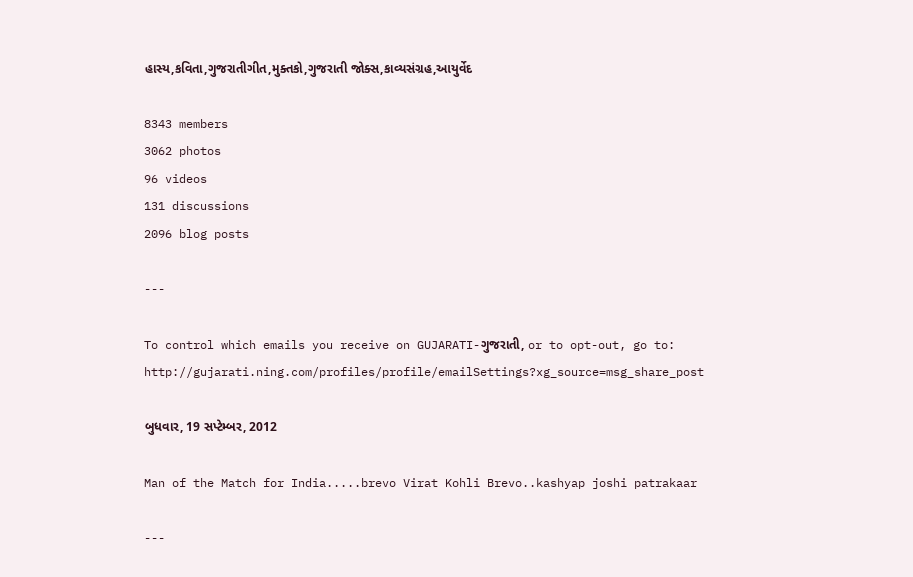હાસ્ય,કવિતા,ગુજરાતીગીત,મુક્તકો,ગુજરાતી જોક્સ,કાવ્યસંગ્રહ,આયુર્વેદ

8343 members
3062 photos
96 videos
131 discussions
2096 blog posts

---

To control which emails you receive on GUJARATI-ગુજરાતી, or to opt-out, go to:
http://gujarati.ning.com/profiles/profile/emailSettings?xg_source=msg_share_post

બુધવાર, 19 સપ્ટેમ્બર, 2012

Man of the Match for India.....brevo Virat Kohli Brevo..kashyap joshi patrakaar

---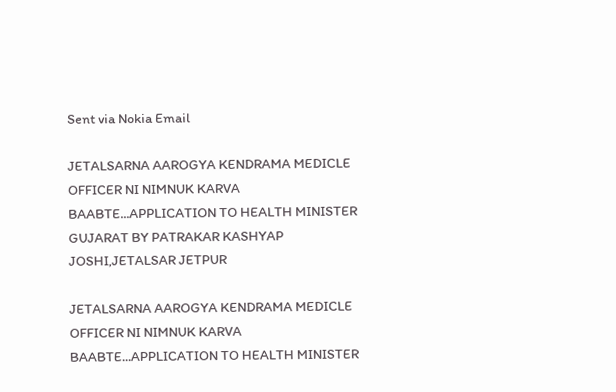Sent via Nokia Email

JETALSARNA AAROGYA KENDRAMA MEDICLE OFFICER NI NIMNUK KARVA BAABTE...APPLICATION TO HEALTH MINISTER GUJARAT BY PATRAKAR KASHYAP JOSHI,JETALSAR JETPUR

JETALSARNA AAROGYA KENDRAMA MEDICLE OFFICER NI NIMNUK KARVA BAABTE...APPLICATION TO HEALTH MINISTER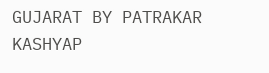GUJARAT BY PATRAKAR KASHYAP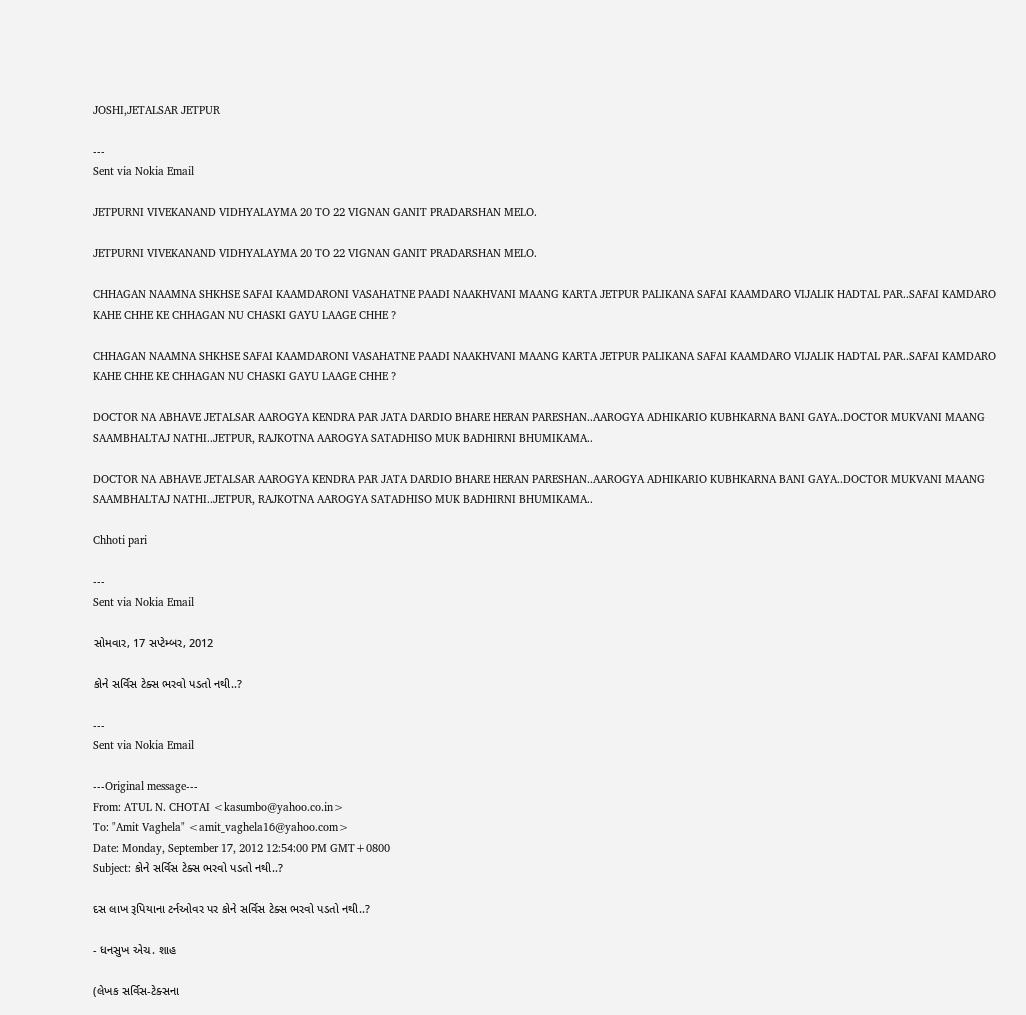JOSHI,JETALSAR JETPUR

---
Sent via Nokia Email

JETPURNI VIVEKANAND VIDHYALAYMA 20 TO 22 VIGNAN GANIT PRADARSHAN MELO.

JETPURNI VIVEKANAND VIDHYALAYMA 20 TO 22 VIGNAN GANIT PRADARSHAN MELO.

CHHAGAN NAAMNA SHKHSE SAFAI KAAMDARONI VASAHATNE PAADI NAAKHVANI MAANG KARTA JETPUR PALIKANA SAFAI KAAMDARO VIJALIK HADTAL PAR..SAFAI KAMDARO KAHE CHHE KE CHHAGAN NU CHASKI GAYU LAAGE CHHE ?

CHHAGAN NAAMNA SHKHSE SAFAI KAAMDARONI VASAHATNE PAADI NAAKHVANI MAANG KARTA JETPUR PALIKANA SAFAI KAAMDARO VIJALIK HADTAL PAR..SAFAI KAMDARO KAHE CHHE KE CHHAGAN NU CHASKI GAYU LAAGE CHHE ?

DOCTOR NA ABHAVE JETALSAR AAROGYA KENDRA PAR JATA DARDIO BHARE HERAN PARESHAN..AAROGYA ADHIKARIO KUBHKARNA BANI GAYA..DOCTOR MUKVANI MAANG SAAMBHALTAJ NATHI..JETPUR, RAJKOTNA AAROGYA SATADHISO MUK BADHIRNI BHUMIKAMA..

DOCTOR NA ABHAVE JETALSAR AAROGYA KENDRA PAR JATA DARDIO BHARE HERAN PARESHAN..AAROGYA ADHIKARIO KUBHKARNA BANI GAYA..DOCTOR MUKVANI MAANG SAAMBHALTAJ NATHI..JETPUR, RAJKOTNA AAROGYA SATADHISO MUK BADHIRNI BHUMIKAMA..

Chhoti pari

---
Sent via Nokia Email

સોમવાર, 17 સપ્ટેમ્બર, 2012

કોને સર્વિસ ટેક્સ ભરવો પડતો નથી..?

---
Sent via Nokia Email

---Original message---
From: ATUL N. CHOTAI <kasumbo@yahoo.co.in>
To: "Amit Vaghela" <amit_vaghela16@yahoo.com>
Date: Monday, September 17, 2012 12:54:00 PM GMT+0800
Subject: કોને સર્વિસ ટેક્સ ભરવો પડતો નથી..?

દસ લાખ રૂપિયાના ટર્નઓવર પર કોને સર્વિસ ટેક્સ ભરવો પડતો નથી..?

- ધનસુખ એચ. શાહ

(લેખક સર્વિસ-ટેક્સના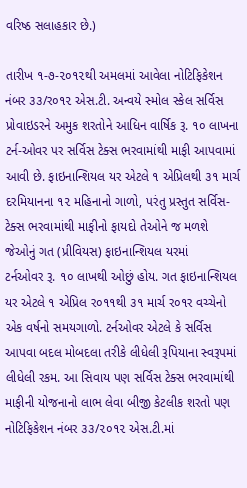વરિષ્ઠ સલાહકાર છે.)

તારીખ ૧-૭-૨૦૧૨થી અમલમાં આવેલા નોટિફિકેશન નંબર ૩૩/ર૦૧૨ એસ.ટી. અન્વયે સ્મોલ સ્કેલ સર્વિસ પ્રોવાઇડરને અમુક શરતોને આધિન વાર્ષિક રૂ. ૧૦ લાખના ટર્ન-ઓવર પર સર્વિસ ટેક્સ ભરવામાંથી માફી આપવામાં આવી છે. ફાઇનાન્શિયલ યર એટલે ૧ એપ્રિલથી ૩૧ માર્ચ દરમિયાનના ૧૨ મહિનાનો ગાળો, પરંતુ પ્રસ્તુત સર્વિસ-ટેક્સ ભરવામાંથી માફીનો ફાયદો તેઓને જ મળશે જેઓનું ગત (પ્રીવિયસ) ફાઇનાન્શિયલ યરમાં
ટર્નઓવર રૂ. ૧૦ લાખથી ઓછું હોય. ગત ફાઇનાન્શિયલ યર એટલે ૧ એપ્રિલ ર૦૧૧થી ૩૧ માર્ચ ર૦૧ર વચ્ચેનો એક વર્ષનો સમયગાળો. ટર્નઓવર એટલે કે સર્વિસ આપવા બદલ મોબદલા તરીકે લીધેલી રૂપિયાના સ્વરૂપમાં લીધેલી રકમ. આ સિવાય પણ સર્વિસ ટેક્સ ભરવામાંથી માફીની યોજનાનો લાભ લેવા બીજી કેટલીક શરતો પણ નોટિફિકેશન નંબર ૩૩/૨૦૧૨ એસ.ટી.માં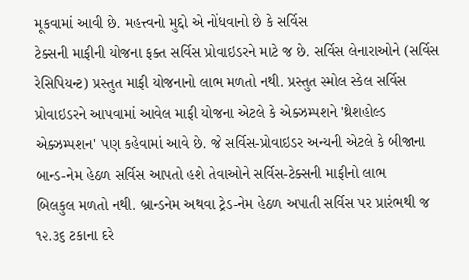મૂકવામાં આવી છે. મહત્ત્વનો મુદ્દો એ નોંધવાનો છે કે સર્વિસ
ટેક્સની માફીની યોજના ફક્ત સર્વિસ પ્રોવાઇડરને માટે જ છે. સર્વિસ લેનારાઓને (સર્વિસ રેસિપિયન્ટ) પ્રસ્તુત માફી યોજનાનો લાભ મળતો નથી. પ્રસ્તુત સ્મોલ સ્કેલ સર્વિસ પ્રોવાઇડરને આપવામાં આવેલ માફી યોજના એટલે કે એક્ઝમ્પશને 'થ્રેશહોલ્ડ એક્ઝમ્પશન' પણ કહેવામાં આવે છે. જે સર્વિસ-પ્રોવાઇડર અન્યની એટલે કે બીજાના બાન્ડ-નેમ હેઠળ સર્વિસ આપતો હશે તેવાઓને સર્વિસ-ટેક્સની માફીનો લાભ
બિલકુલ મળતો નથી. બ્રાન્ડનેમ અથવા ટ્રેડ-નેમ હેઠળ અપાતી સર્વિસ પર પ્રારંભથી જ ૧૨.૩૬ ટકાના દરે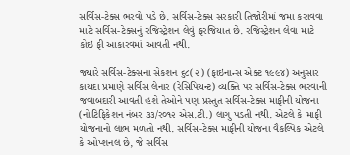સર્વિસ-ટેક્સ ભરવો પડે છે. સર્વિસ-ટેક્સ સરકારી તિજોરીમાં જમા કરાવવા માટે સર્વિસ-ટેક્સનું રજિસ્ટ્રેશન લેવું ફરજિયાત છે. રજિસ્ટ્રેશન લેવા માટે કોઇ ફી આકારવમાં આવતી નથી.

જ્યારે સર્વિસ-ટેક્સના સેકશન ૬૮(૨) (ફાઇનાન્સ એક્ટ ૧૯૯૪) અનુસાર કાયદા પ્રમાણે સર્વિસ લેનાર (રેસિપિયન્ટ) વ્યક્તિ પર સર્વિસ-ટેક્સ ભરવાની જવાબદારી આવતી હશે તેઓને પણ પ્રસ્તુત સર્વિસ-ટેક્સ માફીની યોજના (નોટિફિકેશન નંબર ૩૩/ર૦૧૨ એસ.ટી.) લાગુ પડતી નથી. એટલે કે માફી યોજનાનો લાભ મળતો નથી. સર્વિસ-ટેક્સ માફીની યોજના વૈકલ્પિક એટલે કે ઓપ્શનલ છે, જે સર્વિસ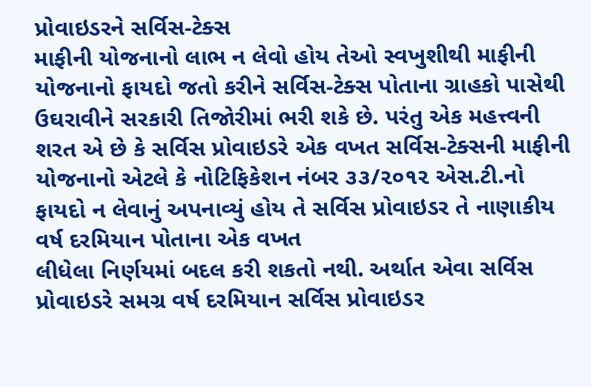પ્રોવાઇડરને સર્વિસ-ટેક્સ
માફીની યોજનાનો લાભ ન લેવો હોય તેઓ સ્વખુશીથી માફીની યોજનાનો ફાયદો જતો કરીને સર્વિસ-ટેક્સ પોતાના ગ્રાહકો પાસેથી ઉઘરાવીને સરકારી તિજોરીમાં ભરી શકે છે. પરંતુ એક મહત્ત્વની શરત એ છે કે સર્વિસ પ્રોવાઇડરે એક વખત સર્વિસ-ટેક્સની માફીની યોજનાનો એટલે કે નોટિફિકેશન નંબર ૩૩/૨૦૧૨ એસ.ટી.નો ફાયદો ન લેવાનું અપનાવ્યું હોય તે સર્વિસ પ્રોવાઇડર તે નાણાકીય વર્ષ દરમિયાન પોતાના એક વખત
લીધેલા નિર્ણયમાં બદલ કરી શકતો નથી. અર્થાત એવા સર્વિસ પ્રોવાઇડરે સમગ્ર વર્ષ દરમિયાન સર્વિસ પ્રોવાઇડર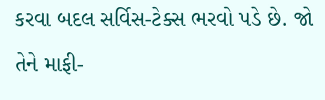કરવા બદલ સર્વિસ-ટેક્સ ભરવો પડે છે. જો તેને માફી-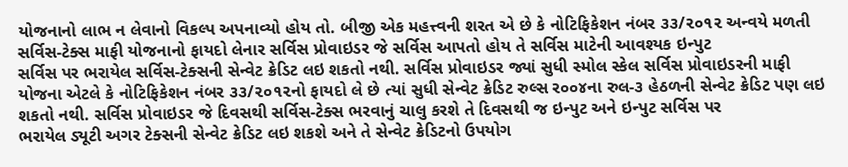યોજનાનો લાભ ન લેવાનો વિકલ્પ અપનાવ્યો હોય તો. બીજી એક મહત્ત્વની શરત એ છે કે નોટિફિકેશન નંબર ૩૩/૨૦૧૨ અન્વયે મળતી સર્વિસ-ટેક્સ માફી યોજનાનો ફાયદો લેનાર સર્વિસ પ્રોવાઇડર જે સર્વિસ આપતો હોય તે સર્વિસ માટેની આવશ્યક ઇન્પુટ
સર્વિસ પર ભરાયેલ સર્વિસ-ટેક્સની સેન્વેટ ક્રેડિટ લઇ શકતો નથી. સર્વિસ પ્રોવાઇડર જ્યાં સુધી સ્મોલ સ્કેલ સર્વિસ પ્રોવાઇડરની માફી યોજના એટલે કે નોટિફિકેશન નંબર ૩૩/૨૦૧૨નો ફાયદો લે છે ત્યાં સુધી સેન્વેટ ક્રેડિટ રુલ્સ ર૦૦૪ના રુલ-૩ હેઠળની સેન્વેટ ક્રેડિટ પણ લઇ શકતો નથી. સર્વિસ પ્રોવાઇડર જે દિવસથી સર્વિસ-ટેક્સ ભરવાનું ચાલુ કરશે તે દિવસથી જ ઇન્પુટ અને ઇન્પુટ સર્વિસ પર
ભરાયેલ ડ્યૂટી અગર ટેક્સની સેન્વેટ ક્રેડિટ લઇ શકશે અને તે સેન્વેટ ક્રેડિટનો ઉપયોગ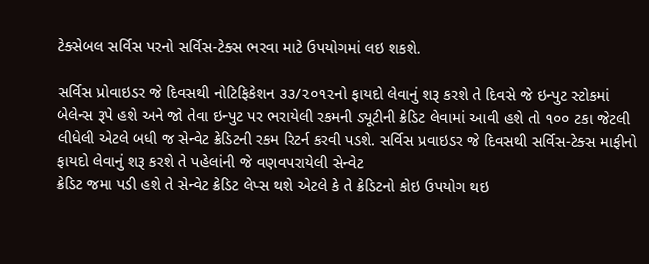ટેક્સેબલ સર્વિસ પરનો સર્વિસ-ટેક્સ ભરવા માટે ઉપયોગમાં લઇ શકશે.

સર્વિસ પ્રોવાઇડર જે દિવસથી નોટિફિકેશન ૩૩/૨૦૧૨નો ફાયદો લેવાનું શરૂ કરશે તે દિવસે જે ઇન્પુટ સ્ટોકમાં બેલેન્સ રૂપે હશે અને જો તેવા ઇન્પુટ પર ભરાયેલી રકમની ડ્યૂટીની ક્રેડિટ લેવામાં આવી હશે તો ૧૦૦ ટકા જેટલી લીધેલી એટલે બધી જ સેન્વેટ ક્રેડિટની રકમ રિટર્ન કરવી પડશે. સર્વિસ પ્રવાઇડર જે દિવસથી સર્વિસ-ટેક્સ માફીનો ફાયદો લેવાનું શરૂ કરશે તે પહેલાંની જે વણવપરાયેલી સેન્વેટ
ક્રેડિટ જમા પડી હશે તે સેન્વેટ ક્રેડિટ લેપ્સ થશે એટલે કે તે ક્રેડિટનો કોઇ ઉપયોગ થઇ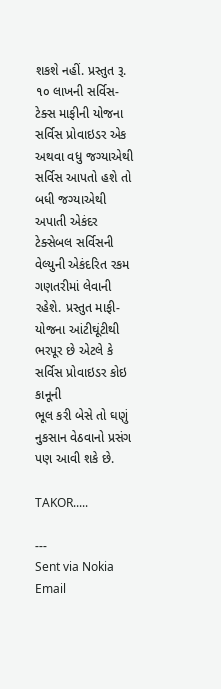શકશે નહીં. પ્રસ્તુત રૂ. ૧૦ લાખની સર્વિસ-ટેક્સ માફીની યોજના સર્વિસ પ્રોવાઇડર એક અથવા વધુ જગ્યાએથી સર્વિસ આપતો હશે તો બધી જગ્યાએથી અપાતી એકંદર ટેક્સેબલ સર્વિસની વેલ્યુની એકંદરિત રકમ ગણતરીમાં લેવાની રહેશે. પ્રસ્તુત માફી-યોજના આંટીઘૂંટીથી ભરપૂર છે એટલે કે સર્વિસ પ્રોવાઇડર કોઇ કાનૂની
ભૂલ કરી બેસે તો ઘણું નુકસાન વેઠવાનો પ્રસંગ પણ આવી શકે છે.

TAKOR.....

---
Sent via Nokia Email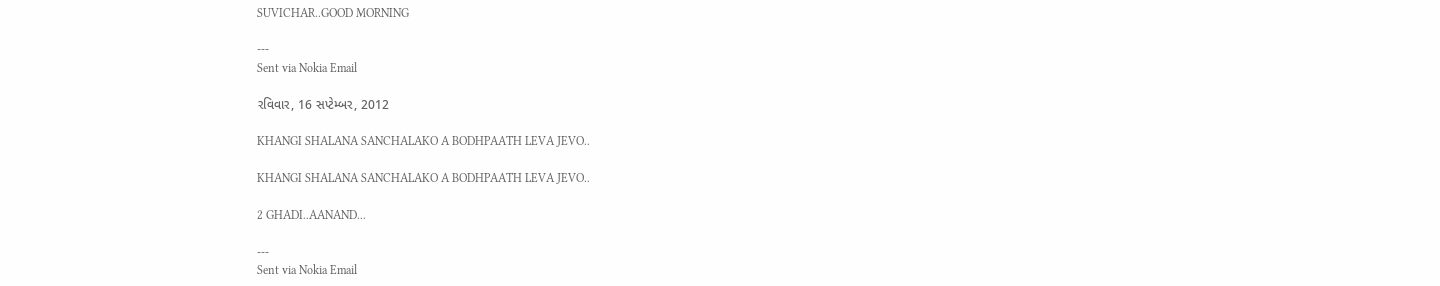SUVICHAR..GOOD MORNING

---
Sent via Nokia Email

રવિવાર, 16 સપ્ટેમ્બર, 2012

KHANGI SHALANA SANCHALAKO A BODHPAATH LEVA JEVO..

KHANGI SHALANA SANCHALAKO A BODHPAATH LEVA JEVO..

2 GHADI..AANAND...

---
Sent via Nokia Email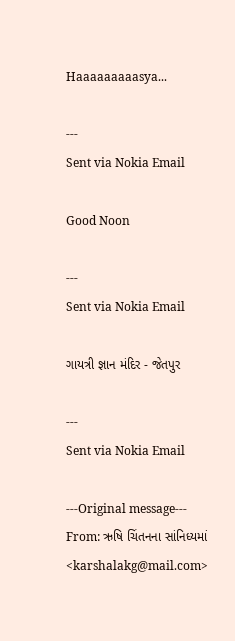Haaaaaaaaasya...

---
Sent via Nokia Email

Good Noon

---
Sent via Nokia Email

ગાયત્રી જ્ઞાન મંદિર - જેતપુર

---
Sent via Nokia Email

---Original message---
From: ઋષિ ચિંતનના સાંનિધ્યમાં <karshalakg@mail.com>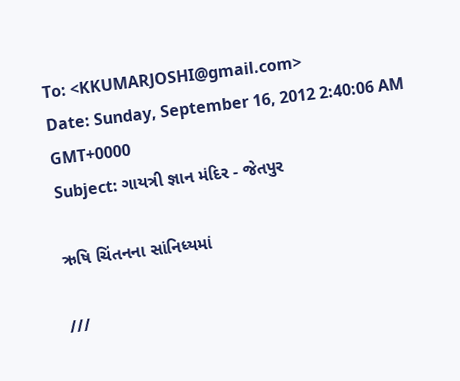To: <KKUMARJOSHI@gmail.com>
Date: Sunday, September 16, 2012 2:40:06 AM GMT+0000
Subject: ગાયત્રી જ્ઞાન મંદિર - જેતપુર

ઋષિ ચિંતનના સાંનિધ્યમાં

///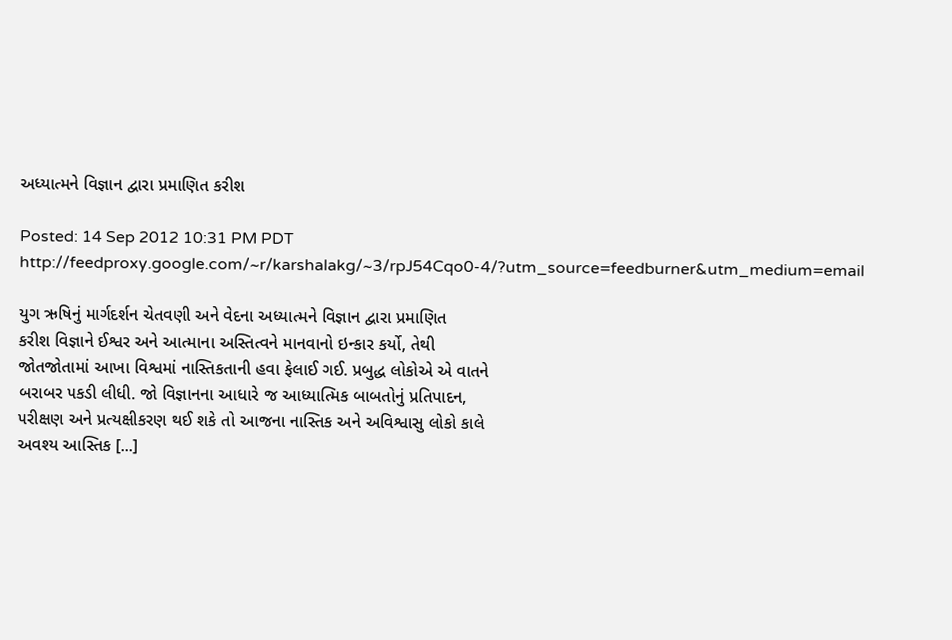અધ્યાત્મને વિજ્ઞાન દ્વારા પ્રમાણિત કરીશ

Posted: 14 Sep 2012 10:31 PM PDT
http://feedproxy.google.com/~r/karshalakg/~3/rpJ54Cqo0-4/?utm_source=feedburner&utm_medium=email

યુગ ઋષિનું માર્ગદર્શન ચેતવણી અને વેદના અધ્યાત્મને વિજ્ઞાન દ્વારા પ્રમાણિત
કરીશ વિજ્ઞાને ઈશ્વર અને આત્માના અસ્તિત્વને માનવાનો ઇન્કાર કર્યો, તેથી
જોતજોતામાં આખા વિશ્વમાં નાસ્તિકતાની હવા ફેલાઈ ગઈ. પ્રબુદ્ધ લોકોએ એ વાતને
બરાબર ૫કડી લીધી. જો વિજ્ઞાનના આધારે જ આધ્યાત્મિક બાબતોનું પ્રતિપાદન,
૫રીક્ષણ અને પ્રત્યક્ષીકરણ થઈ શકે તો આજના નાસ્તિક અને અવિશ્વાસુ લોકો કાલે
અવશ્ય આસ્તિક [...]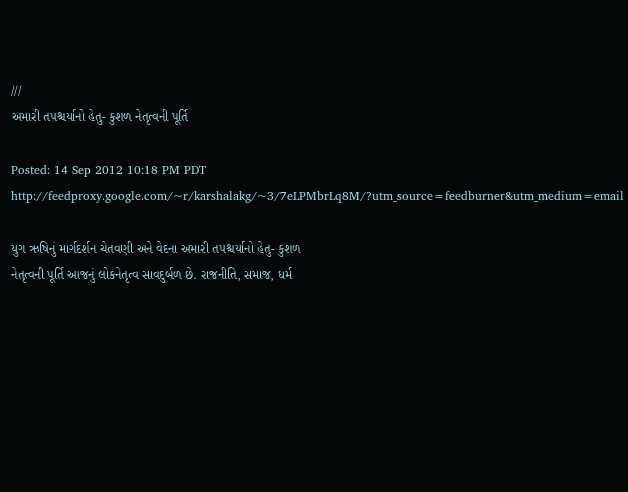///
અમારી ત૫શ્ચર્યાનો હેતુ- કુશળ નેતૃત્વની પૂર્તિ

Posted: 14 Sep 2012 10:18 PM PDT
http://feedproxy.google.com/~r/karshalakg/~3/7eLPMbrLq8M/?utm_source=feedburner&utm_medium=email

યુગ ઋષિનું માર્ગદર્શન ચેતવણી અને વેદના અમારી ત૫શ્ચર્યાનો હેતુ- કુશળ
નેતૃત્વની પૂર્તિ આજનું લોકનેતૃત્વ સાવદુર્બળ છે. રાજનીતિ, સમાજ, ધર્મ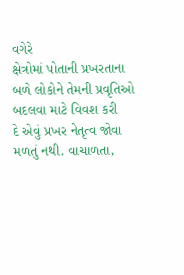વગેરે
ક્ષેત્રોમાં પોતાની પ્રખરતાના બળે લોકોને તેમની પ્રવૃતિઓ બદલવા માટે વિવશ કરી
દે એવું પ્રખર નેતૃત્વ જોવા મળતું નથી. વાચાળતા,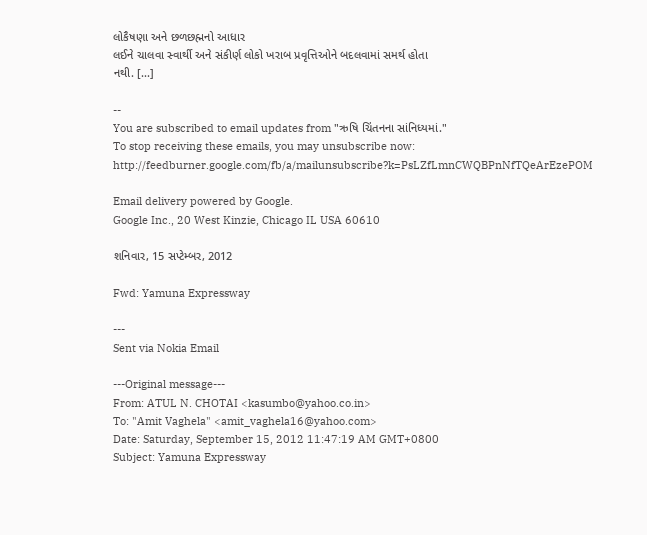લોકૈષણા અને છળછહ્મનો આધાર
લઈને ચાલવા સ્વાર્થી અને સંકીર્ણ લોકો ખરાબ પ્રવૃત્તિઓને બદલવામાં સમર્થ હોતા
નથી. [...]

--
You are subscribed to email updates from "ઋષિ ચિંતનના સાંનિધ્યમાં."
To stop receiving these emails, you may unsubscribe now:
http://feedburner.google.com/fb/a/mailunsubscribe?k=PsLZfLmnCWQBPnNfTQeArEzePOM

Email delivery powered by Google.
Google Inc., 20 West Kinzie, Chicago IL USA 60610

શનિવાર, 15 સપ્ટેમ્બર, 2012

Fwd: Yamuna Expressway

---
Sent via Nokia Email

---Original message---
From: ATUL N. CHOTAI <kasumbo@yahoo.co.in>
To: "Amit Vaghela" <amit_vaghela16@yahoo.com>
Date: Saturday, September 15, 2012 11:47:19 AM GMT+0800
Subject: Yamuna Expressway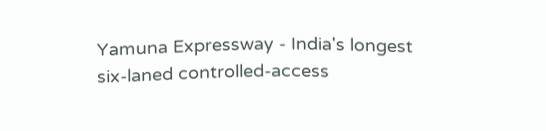Yamuna Expressway - India's longest
six-laned controlled-access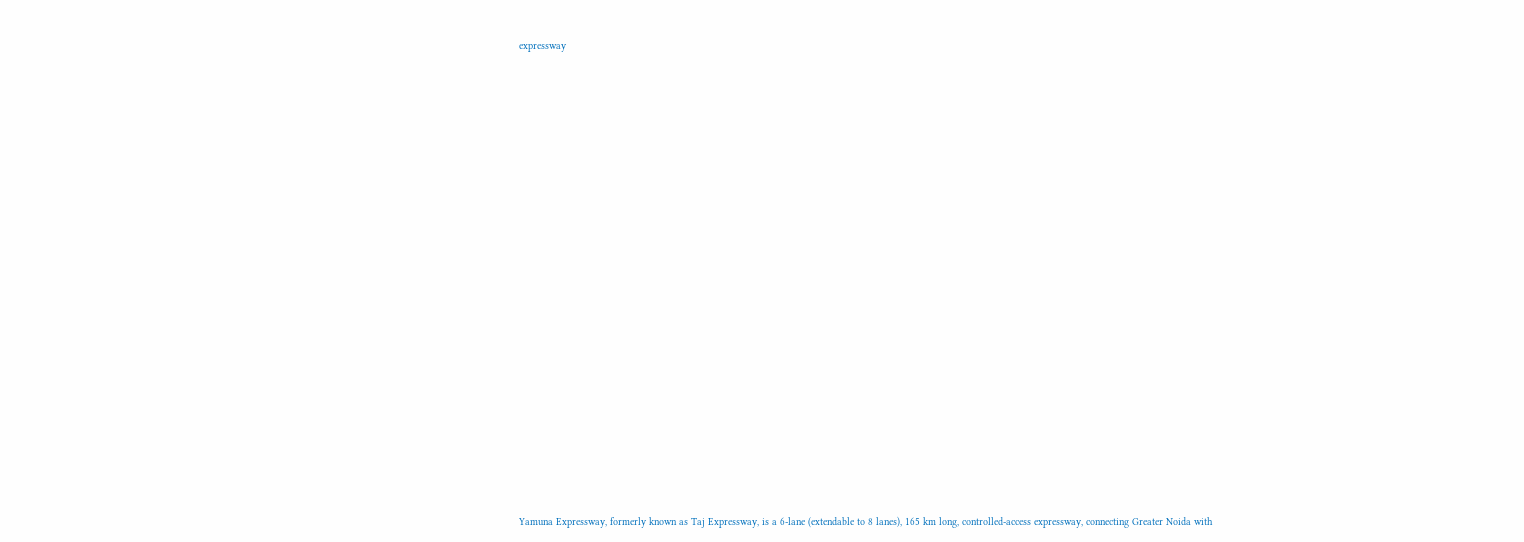expressway



























Yamuna Expressway, formerly known as Taj Expressway, is a 6-lane (extendable to 8 lanes), 165 km long, controlled-access expressway, connecting Greater Noida with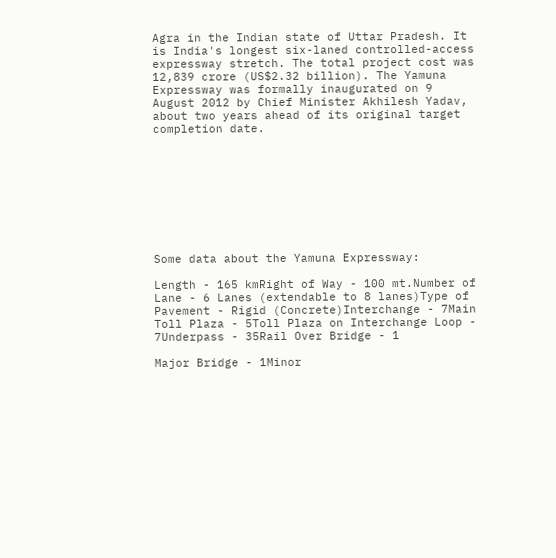Agra in the Indian state of Uttar Pradesh. It is India's longest six-laned controlled-access expressway stretch. The total project cost was 12,839 crore (US$2.32 billion). The Yamuna Expressway was formally inaugurated on 9 August 2012 by Chief Minister Akhilesh Yadav, about two years ahead of its original target completion date.









Some data about the Yamuna Expressway:

Length - 165 kmRight of Way - 100 mt.Number of Lane - 6 Lanes (extendable to 8 lanes)Type of Pavement - Rigid (Concrete)Interchange - 7Main Toll Plaza - 5Toll Plaza on Interchange Loop - 7Underpass - 35Rail Over Bridge - 1

Major Bridge - 1Minor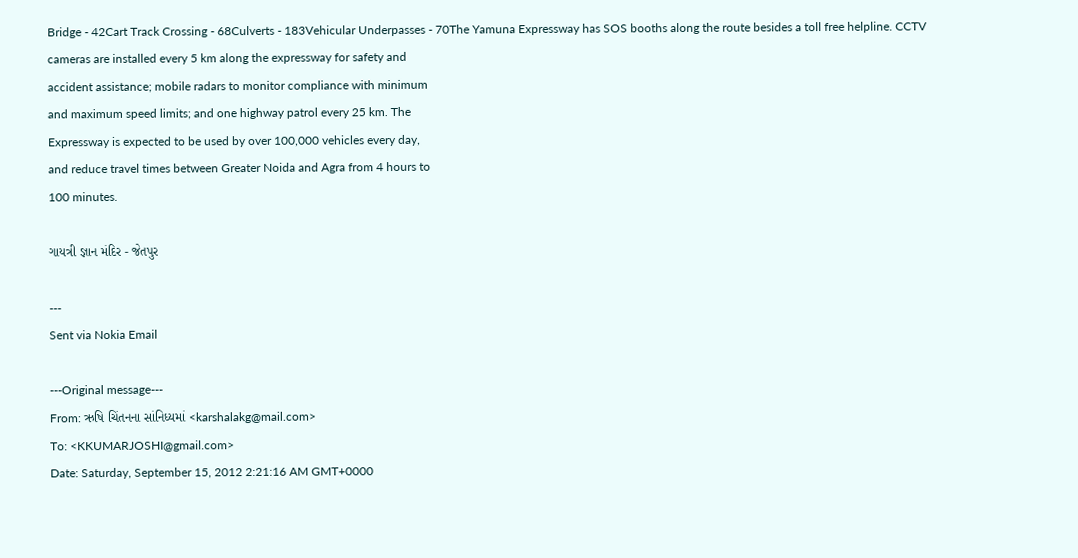Bridge - 42Cart Track Crossing - 68Culverts - 183Vehicular Underpasses - 70The Yamuna Expressway has SOS booths along the route besides a toll free helpline. CCTV
cameras are installed every 5 km along the expressway for safety and
accident assistance; mobile radars to monitor compliance with minimum
and maximum speed limits; and one highway patrol every 25 km. The
Expressway is expected to be used by over 100,000 vehicles every day,
and reduce travel times between Greater Noida and Agra from 4 hours to
100 minutes.

ગાયત્રી જ્ઞાન મંદિર - જેતપુર

---
Sent via Nokia Email

---Original message---
From: ઋષિ ચિંતનના સાંનિધ્યમાં <karshalakg@mail.com>
To: <KKUMARJOSHI@gmail.com>
Date: Saturday, September 15, 2012 2:21:16 AM GMT+0000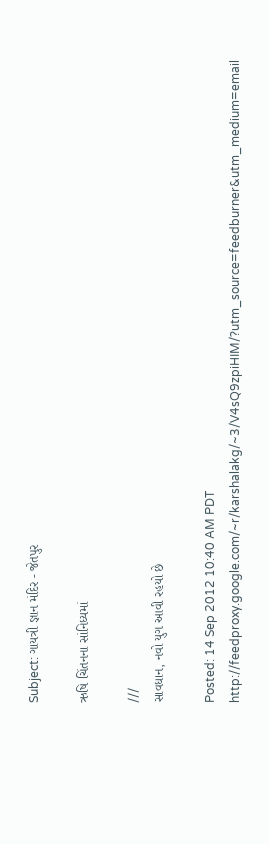Subject: ગાયત્રી જ્ઞાન મંદિર - જેતપુર

ઋષિ ચિંતનના સાંનિધ્યમાં

///
સાવધાન, નવો યુગ આવી રહયો છે

Posted: 14 Sep 2012 10:40 AM PDT
http://feedproxy.google.com/~r/karshalakg/~3/V4sQ9zpiHIM/?utm_source=feedburner&utm_medium=email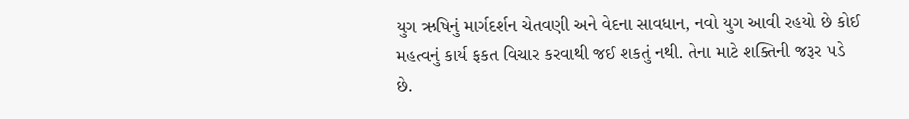યુગ ઋષિનું માર્ગદર્શન ચેતવણી અને વેદના સાવધાન, નવો યુગ આવી રહયો છે કોઈ
મહત્વનું કાર્ય ફકત વિચાર કરવાથી જઈ શકતું નથી. તેના માટે શક્તિની જરૂર ૫ડે
છે.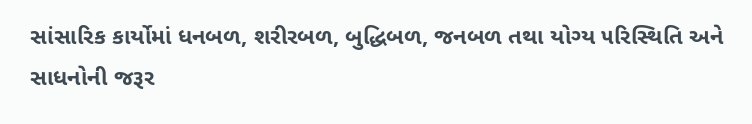સાંસારિક કાર્યોમાં ધનબળ, શરીરબળ, બુદ્ધિબળ, જનબળ તથા યોગ્ય ૫રિસ્થિતિ અને
સાધનોની જરૂર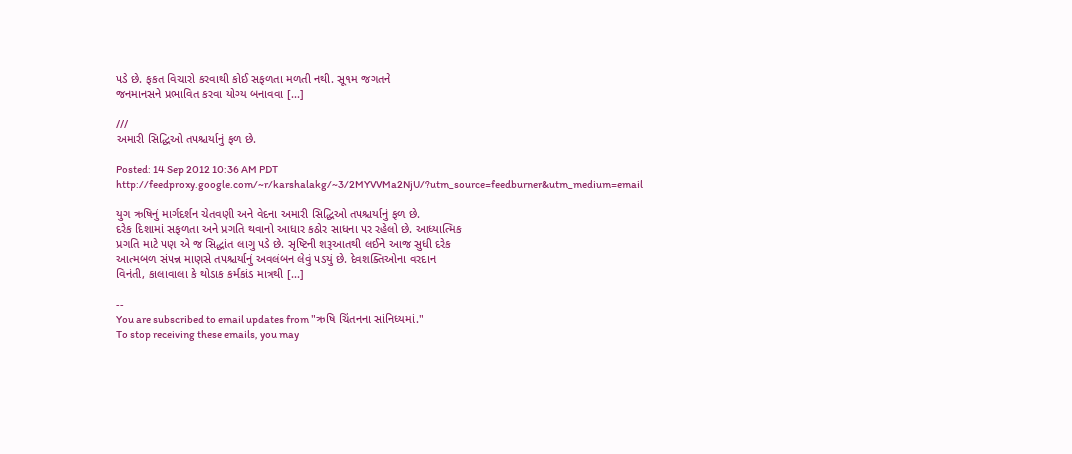૫ડે છે. ફકત વિચારો કરવાથી કોઈ સફળતા મળતી નથી. સૂ૧મ જગતને
જનમાનસને પ્રભાવિત કરવા યોગ્ય બનાવવા [...]

///
અમારી સિદ્ધિઓ ત૫શ્ચર્યાનું ફળ છે.

Posted: 14 Sep 2012 10:36 AM PDT
http://feedproxy.google.com/~r/karshalakg/~3/2MYVVMa2NjU/?utm_source=feedburner&utm_medium=email

યુગ ઋષિનું માર્ગદર્શન ચેતવણી અને વેદના અમારી સિદ્ધિઓ ત૫શ્ચર્યાનું ફળ છે.
દરેક દિશામાં સફળતા અને પ્રગતિ થવાનો આધાર કઠોર સાધના ૫ર રહેલો છે. આધ્યાત્મિક
પ્રગતિ માટે ૫ણ એ જ સિદ્ધાંત લાગુ ૫ડે છે. સૃષ્ટિની શરૂઆતથી લઈને આજ સુધી દરેક
આત્મબળ સં૫ન્ન માણસે ત૫શ્ચર્યાનું અવલંબન લેવું ૫ડયું છે. દેવશક્તિઓના વરદાન
વિનંતી, કાલાવાલા કે થોડાક કર્મકાંડ માત્રથી [...]

--
You are subscribed to email updates from "ઋષિ ચિંતનના સાંનિધ્યમાં."
To stop receiving these emails, you may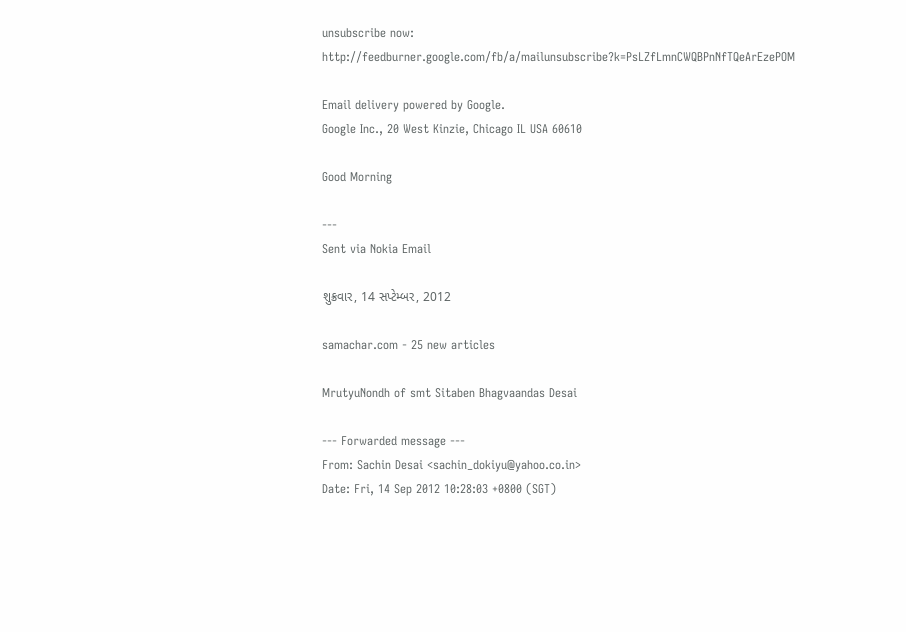unsubscribe now:
http://feedburner.google.com/fb/a/mailunsubscribe?k=PsLZfLmnCWQBPnNfTQeArEzePOM

Email delivery powered by Google.
Google Inc., 20 West Kinzie, Chicago IL USA 60610

Good Morning

---
Sent via Nokia Email

શુક્રવાર, 14 સપ્ટેમ્બર, 2012

samachar.com - 25 new articles

MrutyuNondh of smt Sitaben Bhagvaandas Desai

--- Forwarded message ---
From: Sachin Desai <sachin_dokiyu@yahoo.co.in>
Date: Fri, 14 Sep 2012 10:28:03 +0800 (SGT)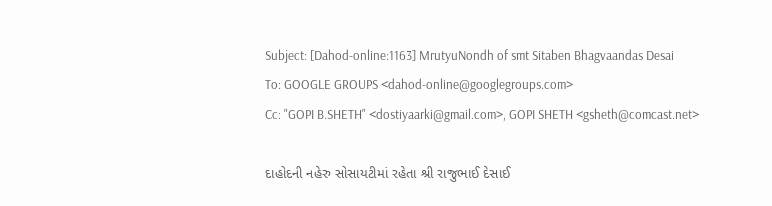Subject: [Dahod-online:1163] MrutyuNondh of smt Sitaben Bhagvaandas Desai
To: GOOGLE GROUPS <dahod-online@googlegroups.com>
Cc: "GOPI B.SHETH" <dostiyaarki@gmail.com>, GOPI SHETH <gsheth@comcast.net>

દાહોદની નહેરુ સોસાયટીમાં રહેતા શ્રી રાજુભાઈ દેસાઈ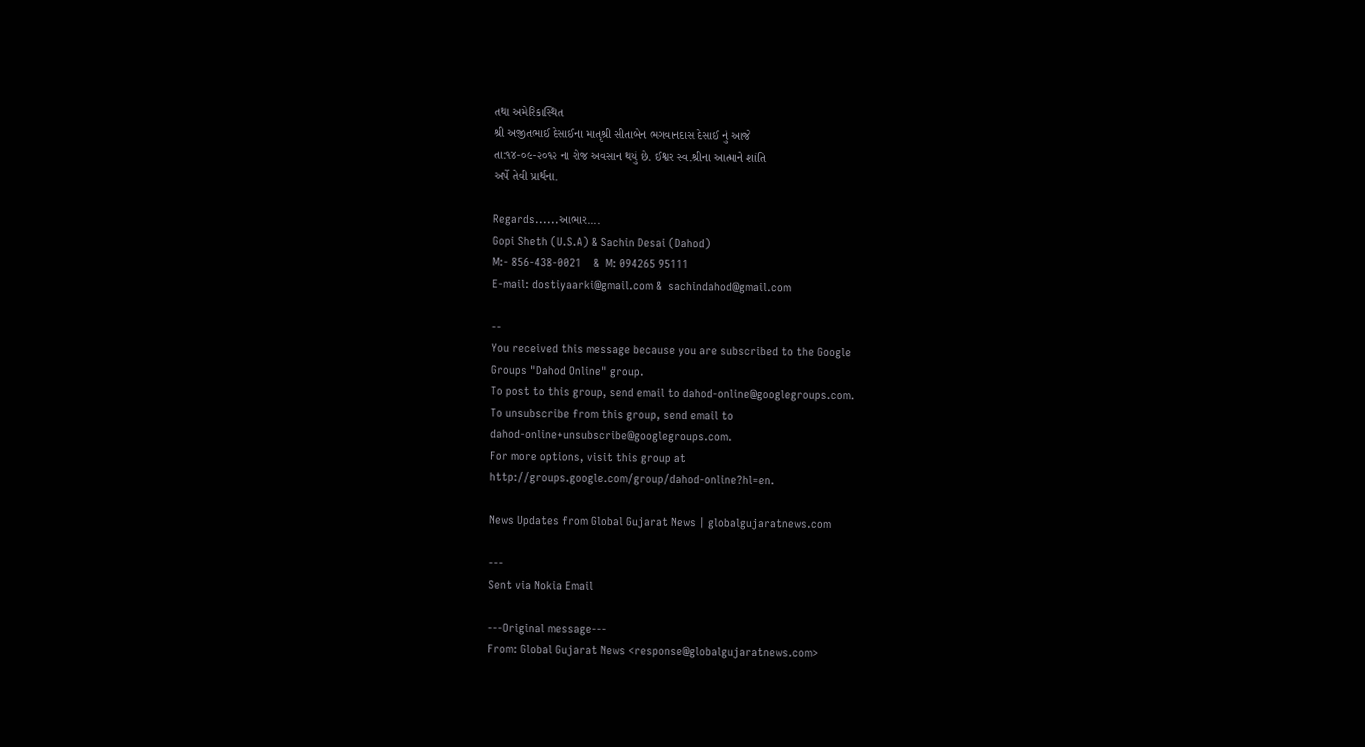તથા અમેરિકાસ્થિત
શ્રી અજીતભાઈ દેસાઈના માતૃશ્રી સીતાબેન ભગવાનદાસ દેસાઈ નું આજે
તા:૧૪-૦૯-૨૦૧૨ ના રોજ અવસાન થયું છે. ઈશ્વર સ્વ.શ્રીના આત્માને શાંતિ
અર્પે તેવી પ્રાર્થના.

Regards......આભાર....
Gopi Sheth (U.S.A) & Sachin Desai (Dahod)
M:- 856-438-0021    &  M: 094265 95111
E-mail: dostiyaarki@gmail.com &  sachindahod@gmail.com

--
You received this message because you are subscribed to the Google
Groups "Dahod Online" group.
To post to this group, send email to dahod-online@googlegroups.com.
To unsubscribe from this group, send email to
dahod-online+unsubscribe@googlegroups.com.
For more options, visit this group at
http://groups.google.com/group/dahod-online?hl=en.

News Updates from Global Gujarat News | globalgujaratnews.com

---
Sent via Nokia Email

---Original message---
From: Global Gujarat News <response@globalgujaratnews.com>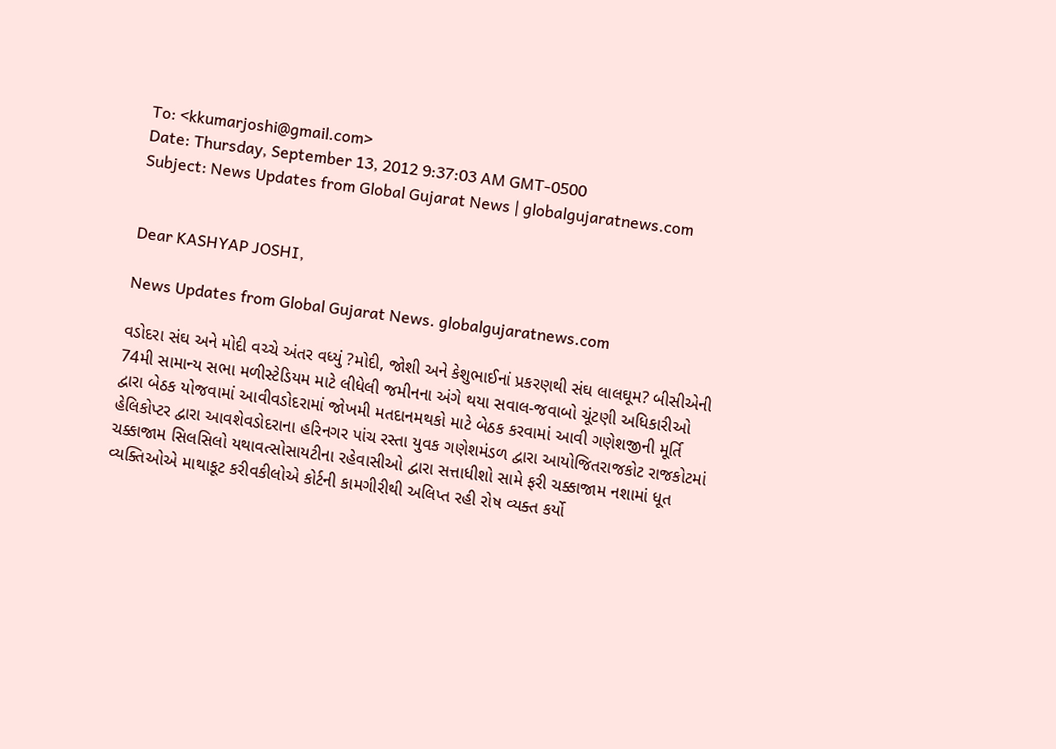To: <kkumarjoshi@gmail.com>
Date: Thursday, September 13, 2012 9:37:03 AM GMT-0500
Subject: News Updates from Global Gujarat News | globalgujaratnews.com


Dear KASHYAP JOSHI,

News Updates from Global Gujarat News. globalgujaratnews.com

વડોદરા સંઘ અને મોદી વચ્ચે અંતર વધ્યું ?મોદી, જોશી અને કેશુભાઈનાં પ્રકરણથી સંઘ લાલઘૂમ? બીસીએની 74મી સામાન્ય સભા મળીસ્ટેડિયમ માટે લીધેલી જમીનના અંગે થયા સવાલ-જવાબો ચૂંટણી અધિકારીઓ દ્વારા બેઠક યોજવામાં આવીવડોદરામાં જોખમી મતદાનમથકો માટે બેઠક કરવામાં આવી ગણેશજીની મૂર્તિ હેલિકોપ્ટર દ્વારા આવશેવડોદરાના હરિનગર પાંચ રસ્તા યુવક ગણેશમંડળ દ્વારા આયોજિતરાજકોટ રાજકોટમાં ચક્કાજામ સિલસિલો યથાવત્સોસાયટીના રહેવાસીઓ દ્વારા સત્તાધીશો સામે ફરી ચક્કાજામ નશામાં ધૂત વ્યક્તિઓએ માથાકૂટ કરીવકીલોએ કોર્ટની કામગીરીથી અલિપ્ત રહી રોષ વ્યક્ત કર્યો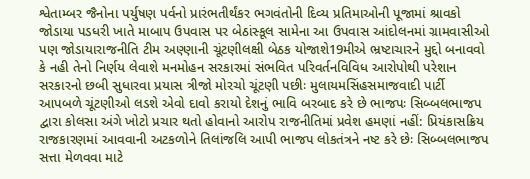શ્વેતામ્બર જૈનોના પર્યુષણ પર્વનો પ્રારંભતીર્થંકર ભગવંતોની દિવ્ય પ્રતિમાઓની પૂજામાં શ્રાવકો જોડાયા પડધરી ખાતે માબાપ ઉપવાસ પર બેઠાંસ્કૂલ સામેના આ ઉપવાસ આંદોલનમાં ગ્રામવાસીઓ પણ જોડાયારાજનીતિ ટીમ અણ્ણાની ચૂંટણીલક્ષી બેઠક યોજાશે19મીએ ભ્રષ્ટાચારને મુદ્દો બનાવવો કે નહી તેનો નિર્ણય લેવાશે મનમોહન સરકારમાં સંભવિત પરિવર્તનવિવિધ આરોપોથી પરેશાન સરકારનો છબી સુધારવા પ્રયાસ ત્રીજો મોરચો ચૂંટણી પછીઃ મુલાયમસિંહસમાજવાદી પાર્ટી આપબળે ચૂંટણીઓ લડશે એવો દાવો કરાયો દેશનું ભાવિ બરબાદ કરે છે ભાજપઃ સિબ્બલભાજપ દ્વારા કોલસા અંગે ખોટો પ્રચાર થતો હોવાનો આરોપ રાજનીતિમાં પ્રવેશ હમણાં નહીં: પ્રિયંકાસક્રિય રાજકારણમાં આવવાની અટકળોને તિલાંજલિ આપી ભાજપ લોકતંત્રને નષ્ટ કરે છેઃ સિબ્બલભાજપ સત્તા મેળવવા માટે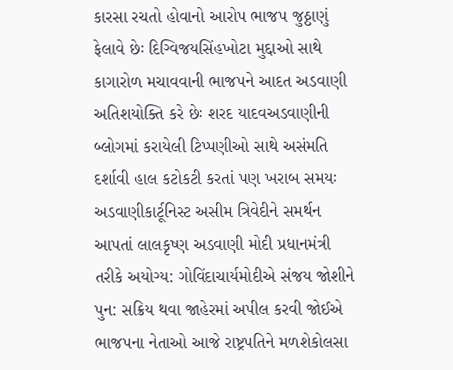કારસા રચતો હોવાનો આરોપ ભાજપ જુઠ્ઠાણું ફેલાવે છેઃ દિગ્વિજયસિંહખોટા મુદ્દાઓ સાથે કાગારોળ મચાવવાની ભાજપને આદત અડવાણી અતિશયોક્તિ કરે છેઃ શરદ યાદવઅડવાણીની બ્લોગમાં કરાયેલી ટિપ્પણીઓ સાથે અસંમતિ દર્શાવી હાલ કટોકટી કરતાં પણ ખરાબ સમયઃ અડવાણીકાર્ટૂનિસ્ટ અસીમ ત્રિવેદીને સમર્થન આપતાં લાલકૃષ્ણ અડવાણી મોદી પ્રધાનમંત્રી તરીકે અયોગ્ય: ગોવિંદાચાર્યમોદીએ સંજય જોશીને પુન: સક્રિય થવા જાહેરમાં અપીલ કરવી જોઈએ ભાજપના નેતાઓ આજે રાષ્ટ્રપતિને મળશેકોલસા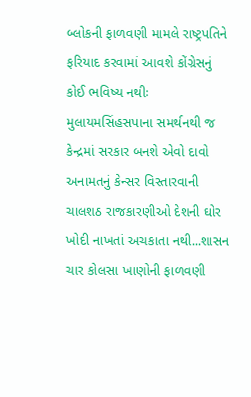બ્લોકની ફાળવણી મામલે રાષ્ટ્રપતિને ફરિયાદ કરવામાં આવશે કોંગ્રેસનું કોઈ ભવિષ્ય નથીઃ મુલાયમસિંહસપાના સમર્થનથી જ કેન્દ્રમાં સરકાર બનશે એવો દાવો અનામતનું કેન્સર વિસ્તારવાની ચાલશઠ રાજકારણીઓ દેશની ઘોર ખોદી નાખતાં અચકાતા નથી...શાસન ચાર કોલસા ખાણોની ફાળવણી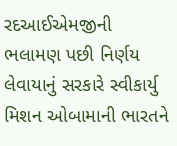રદઆઈએમજીની ભલામણ પછી નિર્ણય લેવાયાનું સરકારે સ્વીકાર્યુ મિશન ઓબામાની ભારતને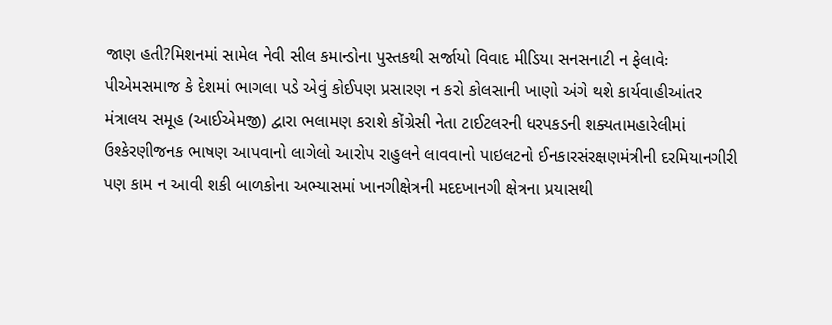જાણ હતી?મિશનમાં સામેલ નેવી સીલ કમાન્ડોના પુસ્તકથી સર્જાયો વિવાદ મીડિયા સનસનાટી ન ફેલાવેઃ પીએમસમાજ કે દેશમાં ભાગલા પડે એવું કોઈપણ પ્રસારણ ન કરો કોલસાની ખાણો અંગે થશે કાર્યવાહીઆંતર મંત્રાલય સમૂહ (આઈએમજી) દ્વારા ભલામણ કરાશે કોંગ્રેસી નેતા ટાઈટલરની ધરપકડની શક્યતામહારેલીમાં ઉશ્કેરણીજનક ભાષણ આપવાનો લાગેલો આરોપ રાહુલને લાવવાનો પાઇલટનો ઈનકારસંરક્ષણમંત્રીની દરમિયાનગીરી પણ કામ ન આવી શકી બાળકોના અભ્યાસમાં ખાનગીક્ષેત્રની મદદખાનગી ક્ષેત્રના પ્રયાસથી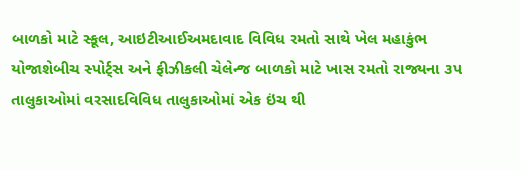બાળકો માટે સ્કૂલ, આઇટીઆઈઅમદાવાદ વિવિધ રમતો સાથે ખેલ મહાકુંભ યોજાશેબીચ સ્પોર્ટ્સ અને ફીઝીકલી ચેલેન્જ બાળકો માટે ખાસ રમતો રાજ્યના ૩પ તાલુકાઓમાં વરસાદવિવિધ તાલુકાઓમાં એક ઇંચ થી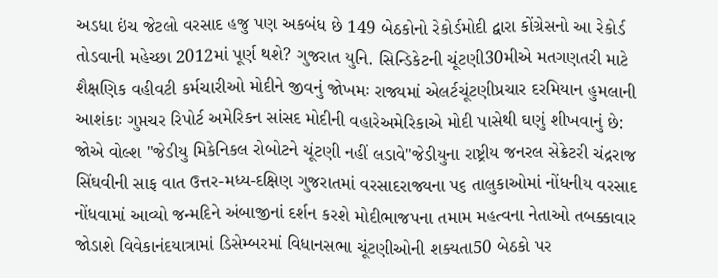અડધા ઇંચ જેટલો વરસાદ હજુ પણ અકબંધ છે 149 બેઠકોનો રેકોર્ડમોદી દ્વારા કોંગ્રેસનો આ રેકોર્ડ તોડવાની મહેચ્છા 2012માં પૂર્ણ થશે? ગુજરાત યુનિ. સિન્ડિકેટની ચૂંટણી30મીએ મતગણતરી માટે શૈક્ષણિક વહીવટી કર્મચારીઓ મોદીને જીવનું જોખમઃ રાજ્યમાં એલર્ટચૂંટણીપ્રચાર દરમિયાન હુમલાની આશંકાઃ ગુપ્તચર રિપોર્ટ અમેરિકન સાંસદ મોદીની વહારેઅમેરિકાએ મોદી પાસેથી ઘણું શીખવાનું છે: જોએ વોલ્શ "જેડીયુ મિકેનિકલ રોબોટને ચૂંટણી નહીં લડાવે"જેડીયુના રાષ્ટ્રીય જનરલ સેક્રેટરી ચંદ્રરાજ સિંઘવીની સાફ વાત ઉત્તર-મધ્ય-દક્ષિણ ગુજરાતમાં વરસાદરાજ્યના પ૬ તાલુકાઓમાં નોંધનીય વરસાદ નોંધવામાં આવ્યો જન્મદિને અંબાજીનાં દર્શન કરશે મોદીભાજપના તમામ મહત્વના નેતાઓ તબક્કાવાર જોડાશે વિવેકાનંદયાત્રામાં ડિસેમ્બરમાં વિધાનસભા ચૂંટણીઓની શક્યતા50 બેઠકો પર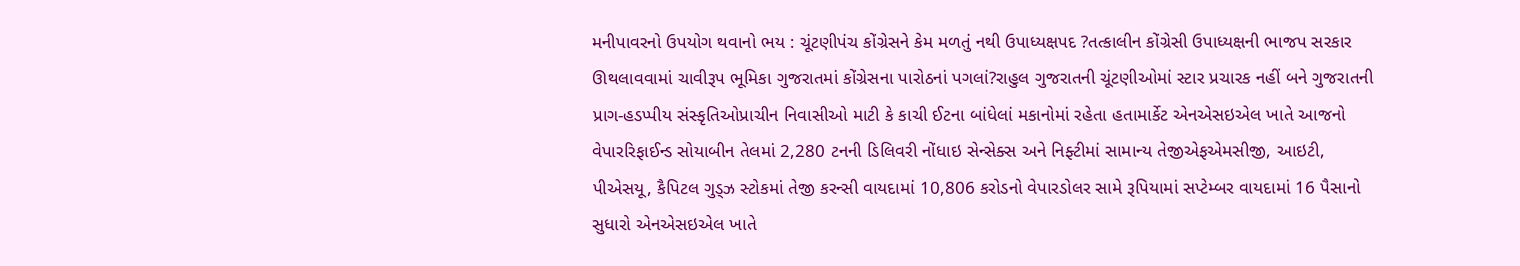મનીપાવરનો ઉપયોગ થવાનો ભય : ચૂંટણીપંચ કોંગ્રેસને કેમ મળતું નથી ઉપાધ્યક્ષપદ ?તત્કાલીન કોંગ્રેસી ઉપાધ્યક્ષની ભાજપ સરકાર ઊથલાવવામાં ચાવીરૂપ ભૂમિકા ગુજરાતમાં કોંગ્રેસના પારોઠનાં પગલાં?રાહુલ ગુજરાતની ચૂંટણીઓમાં સ્ટાર પ્રચારક નહીં બને ગુજરાતની પ્રાગ-હડપ્પીય સંસ્કૃતિઓપ્રાચીન નિવાસીઓ માટી કે કાચી ઈટના બાંધેલાં મકાનોમાં રહેતા હતામાર્કેટ એનએસઇએલ ખાતે આજનો વેપારરિફાઈન્ડ સોયાબીન તેલમાં 2,280 ટનની ડિલિવરી નોંધાઇ સેન્સેક્સ અને નિફ્ટીમાં સામાન્ય તેજીએફએમસીજી, આઇટી, પીએસયૂ, કૈપિટલ ગુડ્ઝ સ્ટોકમાં તેજી કરન્સી વાયદામાં 10,806 કરોડનો વેપારડોલર સામે રૂપિયામાં સપ્ટેમ્બર વાયદામાં 16 પૈસાનો સુધારો એનએસઇએલ ખાતે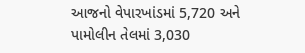આજનો વેપારખાંડમાં 5,720 અને પામોલીન તેલમાં 3,030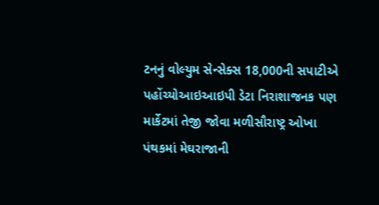ટનનું વોલ્યુમ સેન્સેક્સ 18,000ની સપાટીએ પહોંચ્યોઆઇઆઇપી ડેટા નિરાશાજનક પણ માર્કેટમાં તેજી જોવા મળીસૌરાષ્ટ્ર ઓખા પંથકમાં મેઘરાજાની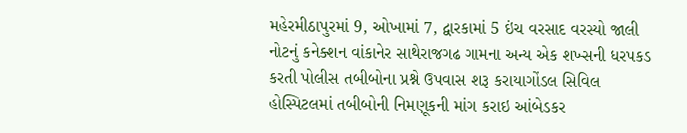મહેરમીઠાપુરમાં 9, ઓખામાં 7, દ્વારકામાં 5 ઇંચ વરસાદ વરસ્યો જાલી નોટનું કનેક્શન વાંકાનેર સાથેરાજગઢ ગામના અન્ય એક શખ્સની ધરપકડ કરતી પોલીસ તબીબોના પ્રશ્ને ઉપવાસ શરૂ કરાયાગોંડલ સિવિલ હોસ્પિટલમાં તબીબોની નિમણૂકની માંગ કરાઇ આંબેડકર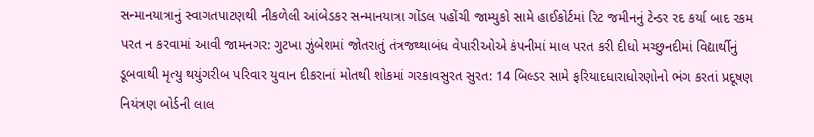સન્માનયાત્રાનું સ્વાગતપાટણથી નીકળેલી આંબેડકર સન્માનયાત્રા ગોંડલ પહોંચી જામ્યુકો સામે હાઈકોર્ટમાં રિટ જમીનનું ટેન્ડર રદ કર્યા બાદ રકમ પરત ન કરવામાં આવી જામનગર: ગુટખા ઝુંબેશમાં જોતરાતું તંત્રજથ્થાબંધ વેપારીઓએ કંપનીમાં માલ પરત કરી દીધો મચ્છુનદીમાં વિદ્યાર્થીનું ડૂબવાથી મૃત્યુ થયુંગરીબ પરિવાર યુવાન દીકરાનાં મોતથી શોકમાં ગરકાવસુરત સુરત: 14 બિલ્ડર સામે ફરિયાદધારાધોરણોનો ભંગ કરતાં પ્રદૂષણ નિયંત્રણ બોર્ડની લાલ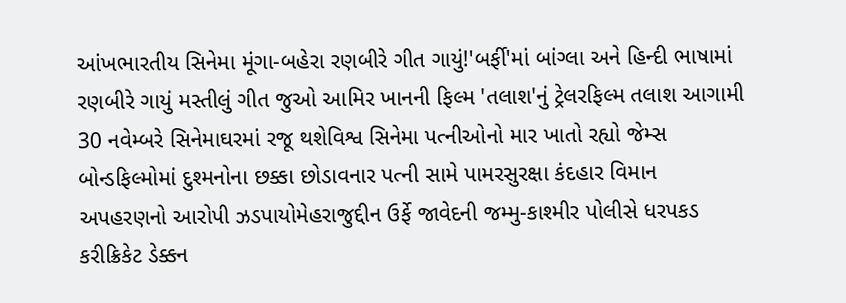આંખભારતીય સિનેમા મૂંગા-બહેરા રણબીરે ગીત ગાયું!'બર્ફી'માં બાંગ્લા અને હિન્દી ભાષામાં રણબીરે ગાયું મસ્તીલું ગીત જુઓ આમિર ખાનની ફિલ્મ 'તલાશ'નું ટ્રેલરફિલ્મ તલાશ આગામી 30 નવેમ્બરે સિનેમાઘરમાં રજૂ થશેવિશ્વ સિનેમા પત્નીઓનો માર ખાતો રહ્યો જેમ્સ બોન્ડફિલ્મોમાં દુશ્મનોના છક્કા છોડાવનાર પત્ની સામે પામરસુરક્ષા કંદહાર વિમાન અપહરણનો આરોપી ઝડપાયોમેહરાજુદ્દીન ઉર્ફે જાવેદની જમ્મુ-કાશ્મીર પોલીસે ધરપકડ કરીક્રિકેટ ડેક્કન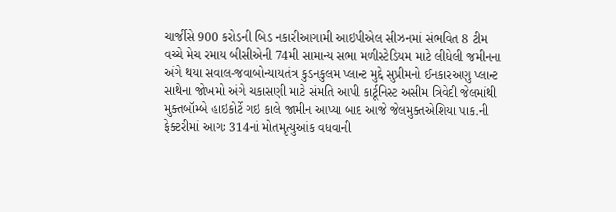ચાર્જીસે 900 કરોડની બિડ નકારીઆગામી આઇપીએલ સીઝનમાં સંભવિત 8 ટીમ વચ્ચે મેચ રમાય બીસીએની 74મી સામાન્ય સભા મળીસ્ટેડિયમ માટે લીધેલી જમીનના અંગે થયા સવાલ-જવાબોન્યાયતંત્ર કુડનકુલમ પ્લાન્ટ મુદ્દે સુપ્રીમનો ઈનકારઅણુ પ્લાન્ટ સાથેના જોખમો અંગે ચકાસણી માટે સંમતિ આપી કાર્ટૂનિસ્ટ અસીમ ત્રિવેદી જેલમાંથી મુક્તબૉમ્બે હાઇકોર્ટે ગઇ કાલે જામીન આપ્યા બાદ આજે જેલમુક્તએશિયા પાક.ની ફેક્ટરીમાં આગઃ 314નાં મોતમૃત્યુઆંક વધવાની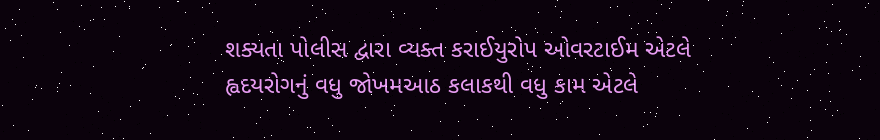શક્યતા પોલીસ દ્વારા વ્યક્ત કરાઈયુરોપ ઓવરટાઈમ એટલે હ્વદયરોગનું વધુ જોખમઆઠ કલાકથી વધુ કામ એટલે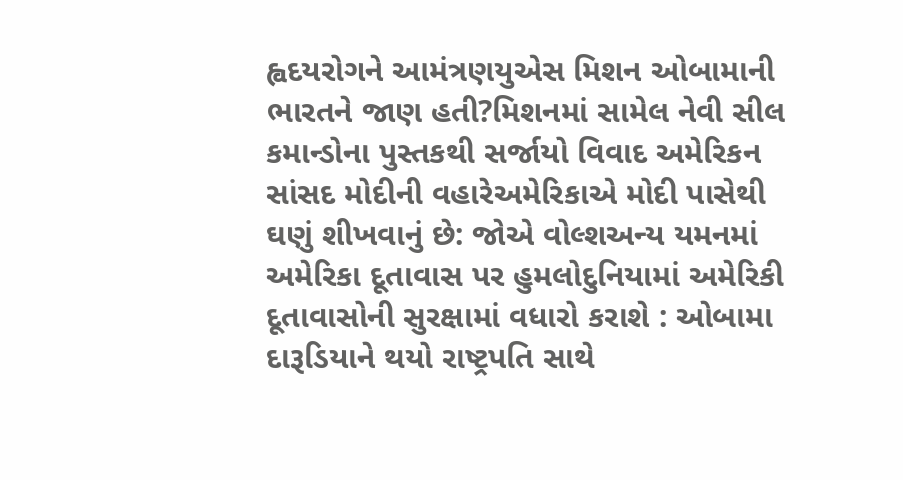હ્વદયરોગને આમંત્રણયુએસ મિશન ઓબામાની ભારતને જાણ હતી?મિશનમાં સામેલ નેવી સીલ કમાન્ડોના પુસ્તકથી સર્જાયો વિવાદ અમેરિકન સાંસદ મોદીની વહારેઅમેરિકાએ મોદી પાસેથી ઘણું શીખવાનું છે: જોએ વોલ્શઅન્ય યમનમાં અમેરિકા દૂતાવાસ પર હુમલોદુનિયામાં અમેરિકી દૂતાવાસોની સુરક્ષામાં વધારો કરાશે : ઓબામા દારૂડિયાને થયો રાષ્ટ્રપતિ સાથે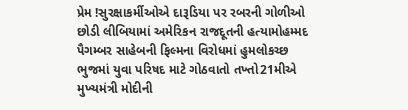પ્રેમ !સુરક્ષાકર્મીઓએ દારૂડિયા પર રબરની ગોળીઓ છોડી લીબિયામાં અમેરિકન રાજદૂતની હત્યામોહમ્મદ પૈગમ્બર સાહેબની ફિલ્મના વિરોધમાં હુમલોકચ્છ ભુજમાં યુવા પરિષદ માટે ગોઠવાતો તખ્તો21મીએ મુખ્‍યમંત્રી મોદીની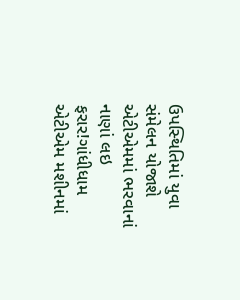ઉપસ્‍થિતિમાં યુવા સંમેલન યોજાશે એટીએમમાં ભરવાનાં નાણાં લઇ ફરાર!ગાંધીધામ એટીએમ મશીનમાં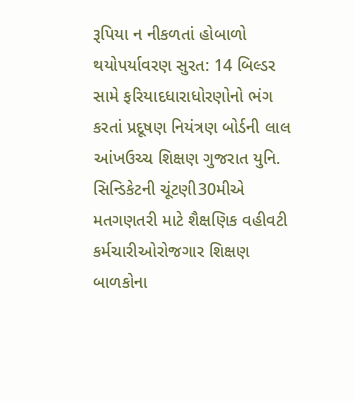રૂપિયા ન નીકળતાં હોબાળો થયોપર્યાવરણ સુરત: 14 બિલ્ડર સામે ફરિયાદધારાધોરણોનો ભંગ કરતાં પ્રદૂષણ નિયંત્રણ બોર્ડની લાલ આંખઉચ્ચ શિક્ષણ ગુજરાત યુનિ. સિન્ડિકેટની ચૂંટણી30મીએ મતગણતરી માટે શૈક્ષણિક વહીવટી કર્મચારીઓરોજગાર શિક્ષણ બાળકોના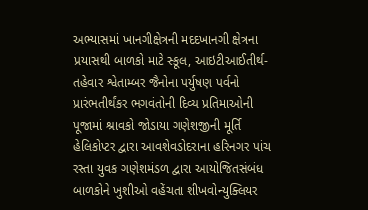અભ્યાસમાં ખાનગીક્ષેત્રની મદદખાનગી ક્ષેત્રના પ્રયાસથી બાળકો માટે સ્કૂલ, આઇટીઆઈતીર્થ-તહેવાર શ્વેતામ્બર જૈનોના પર્યુષણ પર્વનો પ્રારંભતીર્થંકર ભગવંતોની દિવ્ય પ્રતિમાઓની પૂજામાં શ્રાવકો જોડાયા ગણેશજીની મૂર્તિ હેલિકોપ્ટર દ્વારા આવશેવડોદરાના હરિનગર પાંચ રસ્તા યુવક ગણેશમંડળ દ્વારા આયોજિતસંબંધ બાળકોને ખુશીઓ વહેંચતા શીખવોન્યુક્લિયર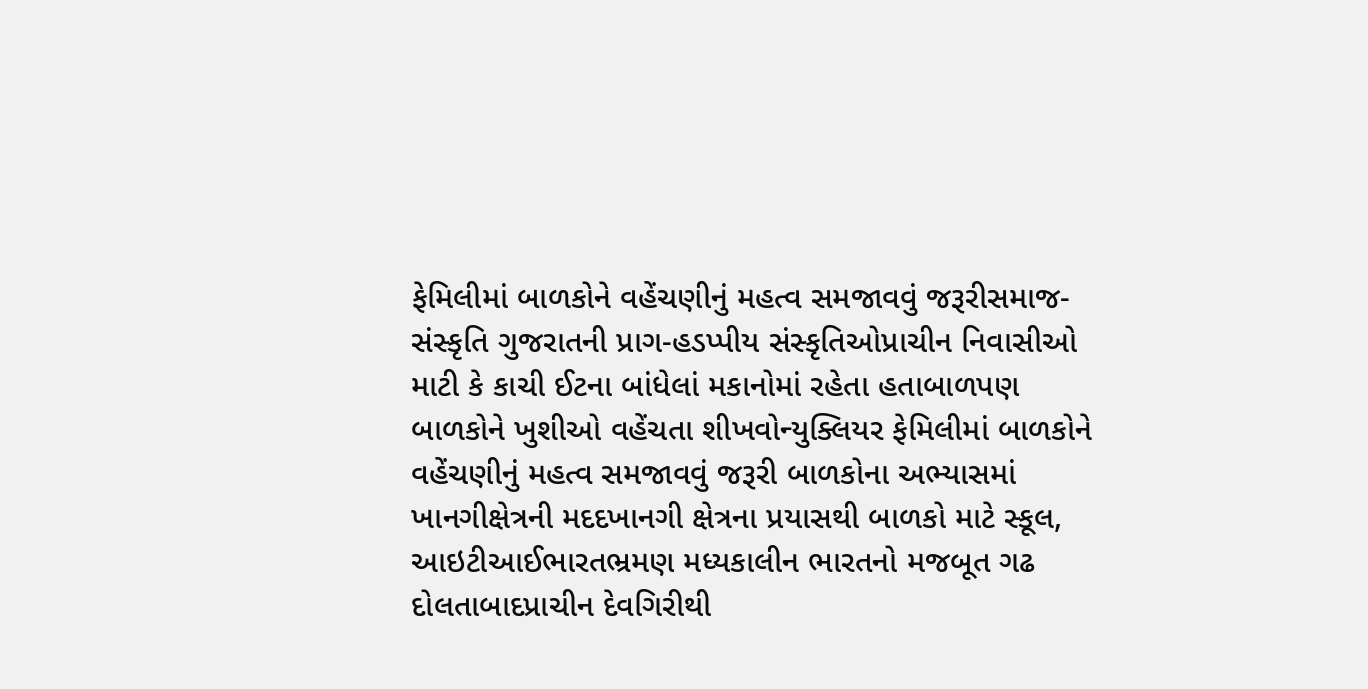ફેમિલીમાં બાળકોને વહેંચણીનું મહત્વ સમજાવવું જરૂરીસમાજ-સંસ્કૃતિ ગુજરાતની પ્રાગ-હડપ્પીય સંસ્કૃતિઓપ્રાચીન નિવાસીઓ માટી કે કાચી ઈટના બાંધેલાં મકાનોમાં રહેતા હતાબાળપણ બાળકોને ખુશીઓ વહેંચતા શીખવોન્યુક્લિયર ફેમિલીમાં બાળકોને વહેંચણીનું મહત્વ સમજાવવું જરૂરી બાળકોના અભ્યાસમાં ખાનગીક્ષેત્રની મદદખાનગી ક્ષેત્રના પ્રયાસથી બાળકો માટે સ્કૂલ, આઇટીઆઈભારતભ્રમણ મધ્યકાલીન ભારતનો મજબૂત ગઢ દોલતાબાદપ્રાચીન દેવગિરીથી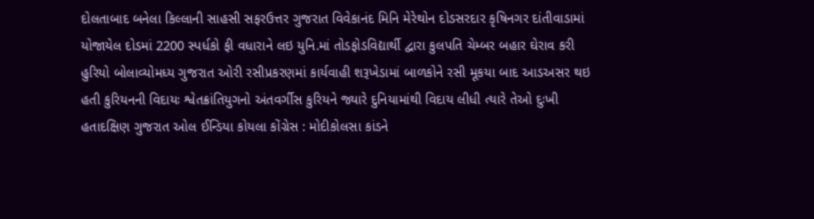દોલતાબાદ બનેલા કિલ્લાની સાહસી સફરઉત્તર ગુજરાત વિવેકાનંદ મિનિ મેરેથોન દોડસરદાર કૃષિનગર દાંતીવાડામાં યોજાયેલ દોડમાં 2200 સ્પર્ધકો ફી વધારાને લઇ યુનિ.માં તોડફોડવિદ્યાર્થી દ્વારા કુલપતિ ચેમ્બર બહાર ઘેરાવ કરી હુરિયો બોલાવ્યોમધ્ય ગુજરાત ઓરી રસીપ્રકરણમાં કાર્યવાહી શરૂખેડામાં બાળકોને રસી મૂકયા બાદ આડઅસર થઇ હતી કુરિયનની વિદાયઃ શ્વેતક્રાંતિયુગનો અંતવર્ગીસ કુરિયને જ્યારે દુનિયામાંથી વિદાય લીધી ત્યારે તેઓ દુઃખી હતાદક્ષિણ ગુજરાત ઓલ ઈન્ડિયા કોયલા કોંગ્રેસ : મોદીકોલસા કાંડને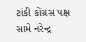ટાંકી કોંગ્રસ પક્ષ સામે નરેન્દ્ર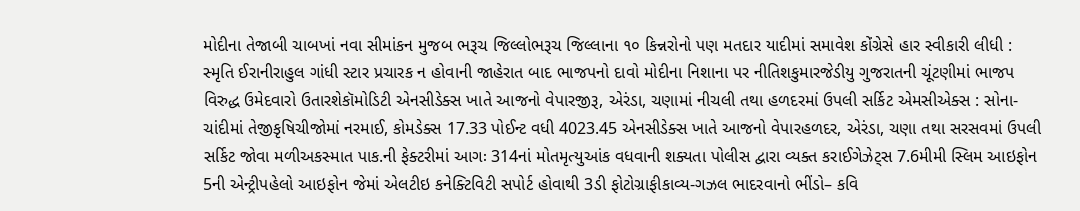મોદીના તેજાબી ચાબખાં નવા સીમાંકન મુજબ ભરૂચ જિલ્લોભરૂચ જિલ્લાના ૧૦ કિન્નરોનો પણ મતદાર યાદીમાં સમાવેશ કોંગ્રેસે હાર સ્વીકારી લીધી : સ્મૃતિ ઈરાનીરાહુલ ગાંધી સ્ટાર પ્રચારક ન હોવાની જાહેરાત બાદ ભાજપનો દાવો મોદીના નિશાના પર નીતિશકુમારજેડીયુ ગુજરાતની ચૂંટણીમાં ભાજપ વિરુદ્ધ ઉમેદવારો ઉતારશેકૉમોડિટી એનસીડેક્સ ખાતે આજનો વેપારજીરૂ, એરંડા, ચણામાં નીચલી તથા હળદરમાં ઉપલી સર્કિટ એમસીએક્સ : સોના-ચાંદીમાં તેજીકૃષિચીજોમાં નરમાઈ, કોમડેક્સ 17.33 પોઈન્ટ વધી 4023.45 એનસીડેક્સ ખાતે આજનો વેપારહળદર, એરંડા, ચણા તથા સરસવમાં ઉપલી સર્કિટ જોવા મળીઅકસ્માત પાક.ની ફેક્ટરીમાં આગઃ 314નાં મોતમૃત્યુઆંક વધવાની શક્યતા પોલીસ દ્વારા વ્યક્ત કરાઈગેઝેટ્સ 7.6મીમી સ્લિમ આઇફોન 5ની એન્ટ્રીપહેલો આઇફોન જેમાં એલટીઇ કનેક્ટિવિટી સપોર્ટ હોવાથી 3ડી ફોટોગ્રાફીકાવ્ય-ગઝલ ભાદરવાનો ભીંડો– કવિ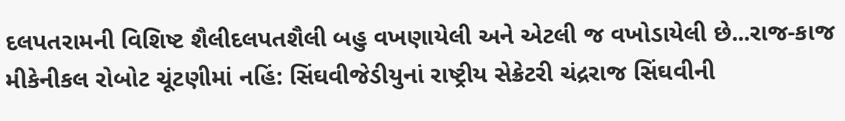દલપતરામની વિશિષ્ટ શૈલીદલપતશૈલી બહુ વખણાયેલી અને એટલી જ વખોડાયેલી છે...રાજ-કાજ મીકેનીકલ રોબોટ ચૂંટણીમાં નહિં: સિંઘવીજેડીયુનાં રાષ્ટ્રીય સેક્રેટરી ચંદ્રરાજ સિંઘવીની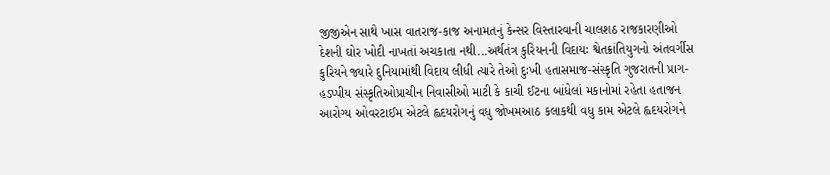જીજીએન સાથે ખાસ વાતરાજ-કાજ અનામતનું કેન્સર વિસ્તારવાની ચાલશઠ રાજકારણીઓ દેશની ઘોર ખોદી નાખતાં અચકાતા નથી...અર્થતંત્ર કુરિયનની વિદાયઃ શ્વેતક્રાંતિયુગનો અંતવર્ગીસ કુરિયને જ્યારે દુનિયામાંથી વિદાય લીધી ત્યારે તેઓ દુઃખી હતાસમાજ-સંસ્કૃતિ ગુજરાતની પ્રાગ-હડપ્પીય સંસ્કૃતિઓપ્રાચીન નિવાસીઓ માટી કે કાચી ઈટના બાંધેલાં મકાનોમાં રહેતા હતાજન આરોગ્ય ઓવરટાઈમ એટલે હ્વદયરોગનું વધુ જોખમઆઠ કલાકથી વધુ કામ એટલે હ્વદયરોગને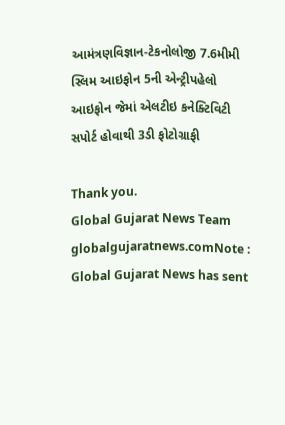આમંત્રણવિજ્ઞાન-ટેકનોલોજી 7.6મીમી સ્લિમ આઇફોન 5ની એન્ટ્રીપહેલો આઇફોન જેમાં એલટીઇ કનેક્ટિવિટી સપોર્ટ હોવાથી 3ડી ફોટોગ્રાફી

Thank you.
Global Gujarat News Team globalgujaratnews.comNote : Global Gujarat News has sent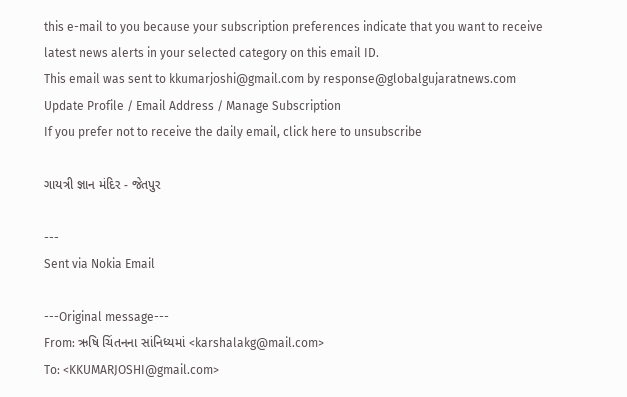this e-mail to you because your subscription preferences indicate that you want to receive latest news alerts in your selected category on this email ID.
This email was sent to kkumarjoshi@gmail.com by response@globalgujaratnews.com Update Profile / Email Address / Manage Subscription
If you prefer not to receive the daily email, click here to unsubscribe

ગાયત્રી જ્ઞાન મંદિર - જેતપુર

---
Sent via Nokia Email

---Original message---
From: ઋષિ ચિંતનના સાંનિધ્યમાં <karshalakg@mail.com>
To: <KKUMARJOSHI@gmail.com>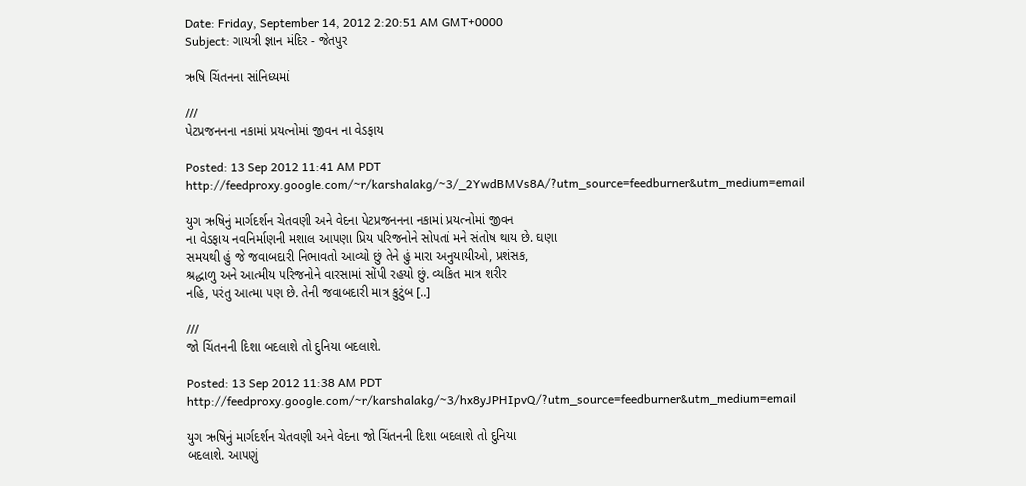Date: Friday, September 14, 2012 2:20:51 AM GMT+0000
Subject: ગાયત્રી જ્ઞાન મંદિર - જેતપુર

ઋષિ ચિંતનના સાંનિધ્યમાં

///
પેટપ્રજનનના નકામાં પ્રયત્નોમાં જીવન ના વેડફાય

Posted: 13 Sep 2012 11:41 AM PDT
http://feedproxy.google.com/~r/karshalakg/~3/_2YwdBMVs8A/?utm_source=feedburner&utm_medium=email

યુગ ઋષિનું માર્ગદર્શન ચેતવણી અને વેદના પેટપ્રજનનના નકામાં પ્રયત્નોમાં જીવન
ના વેડફાય નવનિર્માણની મશાલ આ૫ણા પ્રિય ૫રિજનોને સો૫તાં મને સંતોષ થાય છે. ઘણા
સમયથી હું જે જવાબદારી નિભાવતો આવ્યો છું તેને હું મારા અનુયાયીઓ, પ્રશંસક,
શ્રદ્ધાળુ અને આત્મીય ૫રિજનોને વારસામાં સોંપી રહયો છું. વ્યકિત માત્ર શરીર
નહિ, ૫રંતુ આત્મા ૫ણ છે. તેની જવાબદારી માત્ર કુટુંબ [..]

///
જો ચિંતનની દિશા બદલાશે તો દુનિયા બદલાશે.

Posted: 13 Sep 2012 11:38 AM PDT
http://feedproxy.google.com/~r/karshalakg/~3/hx8yJPHIpvQ/?utm_source=feedburner&utm_medium=email

યુગ ઋષિનું માર્ગદર્શન ચેતવણી અને વેદના જો ચિંતનની દિશા બદલાશે તો દુનિયા
બદલાશે. આ૫ણું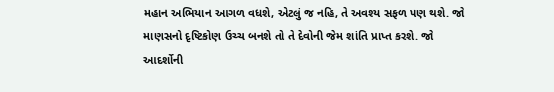મહાન અભિયાન આગળ વધશે, એટલું જ નહિ, તે અવશ્ય સફળ ૫ણ થશે. જો
માણસનો દૃષ્ટિકોણ ઉચ્ચ બનશે તો તે દેવોની જેમ શાંતિ પ્રાપ્ત કરશે. જો આદર્શોની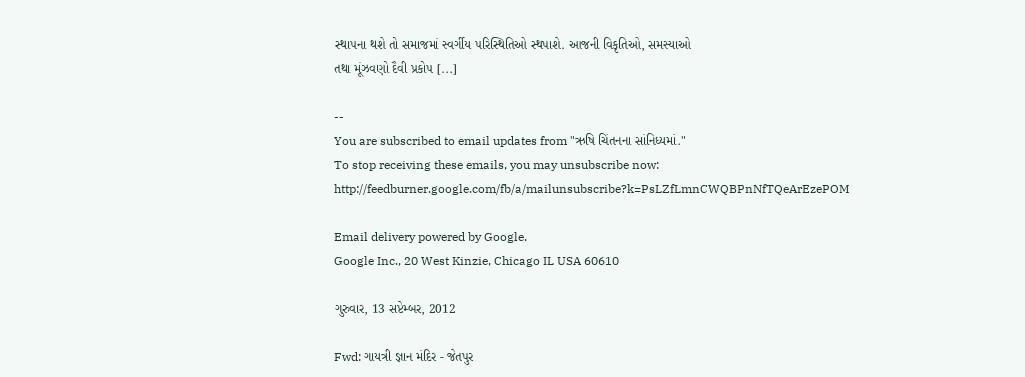સ્થા૫ના થશે તો સમાજમાં સ્વર્ગીય ૫રિસ્થિતિઓ સ્થપાશે. આજની વિકૃતિઓ, સમસ્યાઓ
તથા મૂંઝવણો દૈવી પ્રકો૫ [...]

--
You are subscribed to email updates from "ઋષિ ચિંતનના સાંનિધ્યમાં."
To stop receiving these emails, you may unsubscribe now:
http://feedburner.google.com/fb/a/mailunsubscribe?k=PsLZfLmnCWQBPnNfTQeArEzePOM

Email delivery powered by Google.
Google Inc., 20 West Kinzie, Chicago IL USA 60610

ગુરુવાર, 13 સપ્ટેમ્બર, 2012

Fwd: ગાયત્રી જ્ઞાન મંદિર - જેતપુર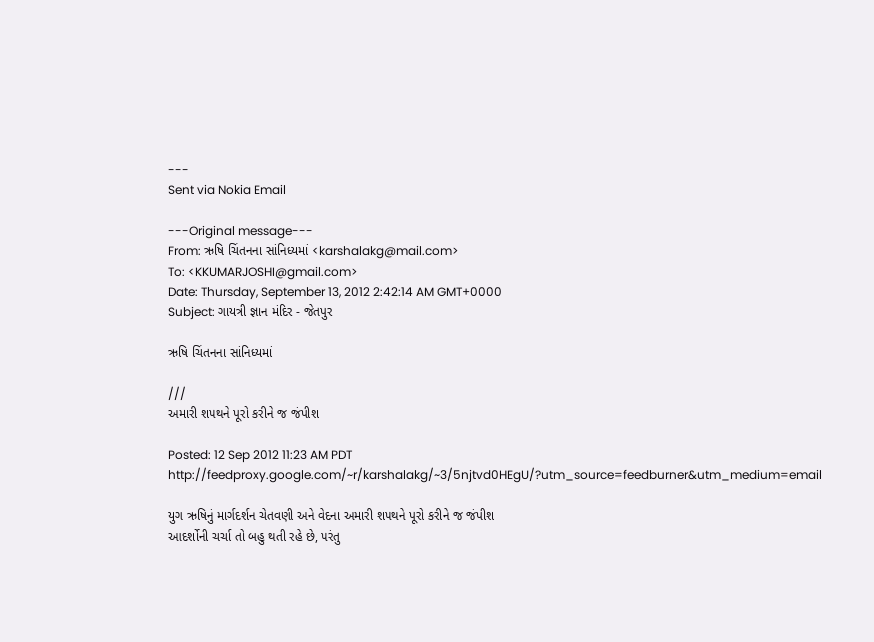---
Sent via Nokia Email

---Original message---
From: ઋષિ ચિંતનના સાંનિધ્યમાં <karshalakg@mail.com>
To: <KKUMARJOSHI@gmail.com>
Date: Thursday, September 13, 2012 2:42:14 AM GMT+0000
Subject: ગાયત્રી જ્ઞાન મંદિર - જેતપુર

ઋષિ ચિંતનના સાંનિધ્યમાં

///
અમારી શ૫થને પૂરો કરીને જ જંપીશ

Posted: 12 Sep 2012 11:23 AM PDT
http://feedproxy.google.com/~r/karshalakg/~3/5njtvd0HEgU/?utm_source=feedburner&utm_medium=email

યુગ ઋષિનું માર્ગદર્શન ચેતવણી અને વેદના અમારી શ૫થને પૂરો કરીને જ જંપીશ
આદર્શોની ચર્ચા તો બહુ થતી રહે છે, ૫રંતુ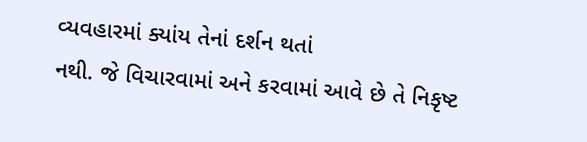વ્યવહારમાં ક્યાંય તેનાં દર્શન થતાં
નથી. જે વિચારવામાં અને કરવામાં આવે છે તે નિકૃષ્ટ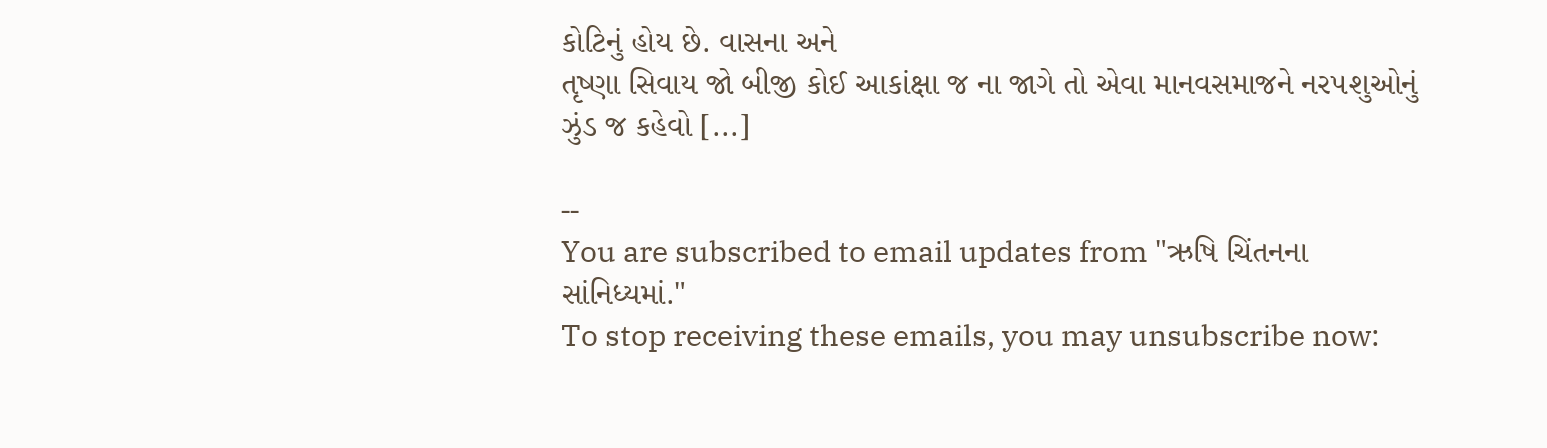કોટિનું હોય છે. વાસના અને
તૃષ્ણા સિવાય જો બીજી કોઈ આકાંક્ષા જ ના જાગે તો એવા માનવસમાજને નર૫શુઓનું
ઝુંડ જ કહેવો [...]

--
You are subscribed to email updates from "ઋષિ ચિંતનના સાંનિધ્યમાં."
To stop receiving these emails, you may unsubscribe now: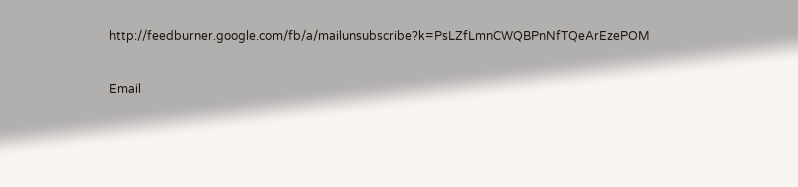http://feedburner.google.com/fb/a/mailunsubscribe?k=PsLZfLmnCWQBPnNfTQeArEzePOM

Email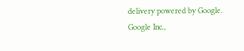delivery powered by Google.
Google Inc.,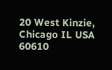20 West Kinzie, Chicago IL USA 60610